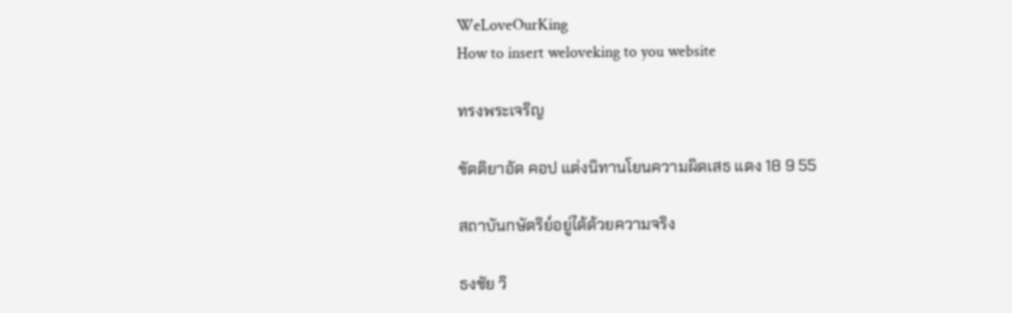WeLoveOurKing
How to insert weloveking to you website

ทรงพระเจริญ

ขัตติยาอัด คอป แต่งนิทานโยนความผิดเสธ แดง 18 9 55

สถาบันกษัตริย์อยู่ได้ด้วยความจริง

ธงชัย วิ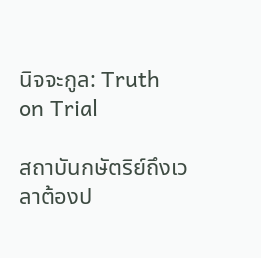นิจจะกูล: Truth on Trial

สถาบันกษัตริย์ถึงเวลาต้องป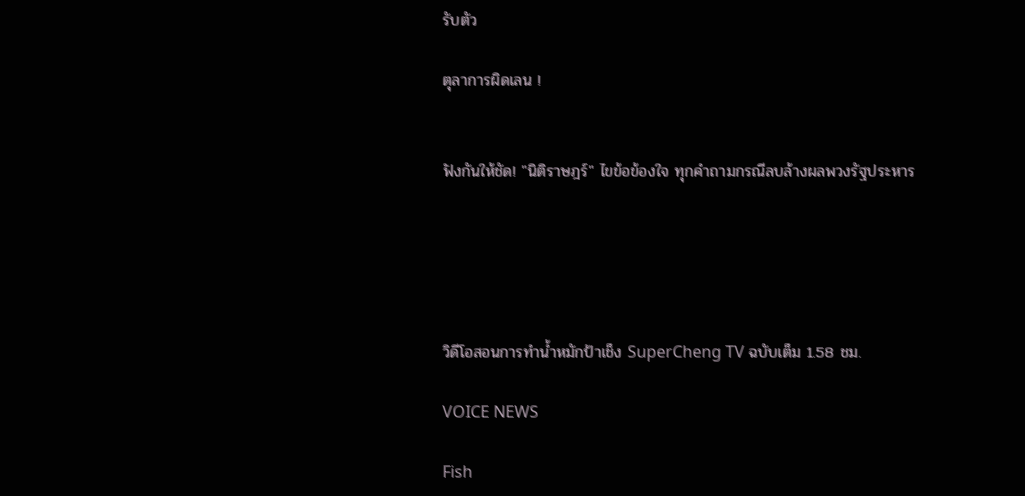รับตัว

ตุลาการผิดเลน !


ฟังกันให้ชัด! "นิติราษฎร์" ไขข้อข้องใจ ทุกคำถามกรณีลบล้างผลพวงรัฐประหาร





วิดีโอสอนการทำน้ำหมักป้าเช็ง SuperCheng TV ฉบับเต็ม 1.58 ชม.

VOICE NEWS

Fish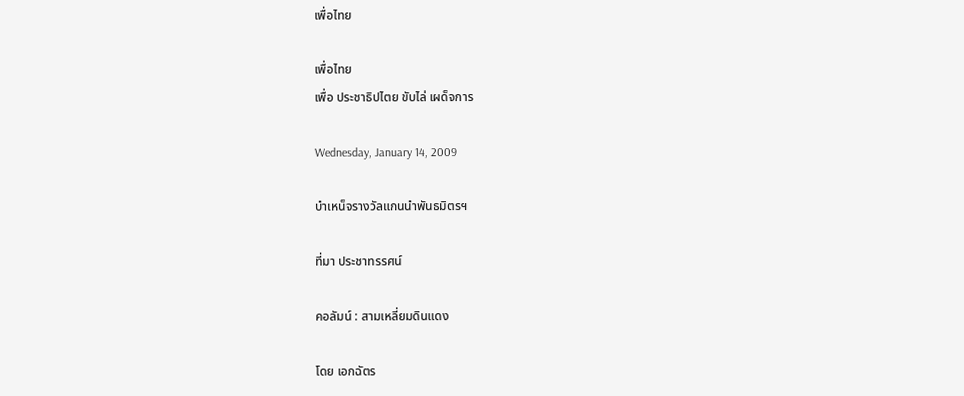เพื่อไทย

เพื่อไทย
เพื่อ ประชาธิปไตย ขับไล่ เผด็จการ

Wednesday, January 14, 2009

บำเหน็จรางวัลแกนนำพันธมิตรฯ

ที่มา ประชาทรรศน์

คอลัมน์ : สามเหลี่ยมดินแดง

โดย เอกฉัตร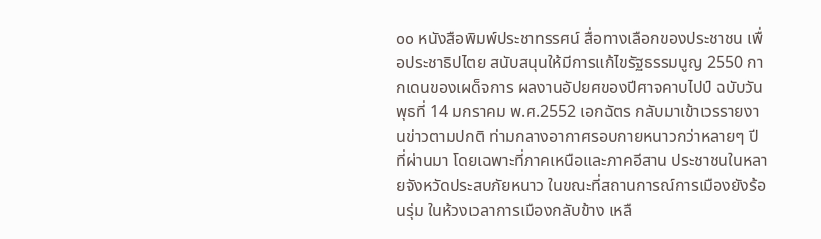๐๐ หนังสือพิมพ์ประชาทรรศน์ สื่อทางเลือกของประชาชน เพื่อประชาธิปไตย สนับสนุนให้มีการแก้ไขรัฐธรรมนูญ 2550 กากเดนของเผด็จการ ผลงานอัปยศของปีศาจคาบไปป์ ฉบับวันพุธที่ 14 มกราคม พ.ศ.2552 เอกฉัตร กลับมาเข้าเวรรายงานข่าวตามปกติ ท่ามกลางอากาศรอบกายหนาวกว่าหลายๆ ปีที่ผ่านมา โดยเฉพาะที่ภาคเหนือและภาคอีสาน ประชาชนในหลายจังหวัดประสบภัยหนาว ในขณะที่สถานการณ์การเมืองยังร้อนรุ่ม ในห้วงเวลาการเมืองกลับข้าง เหลื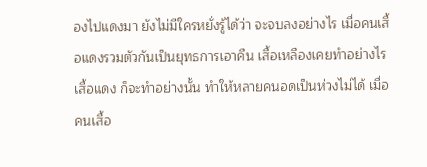องไปแดงมา ยังไม่มีใครหยั่งรู้ได้ว่า จะจบลงอย่างไร เมื่อคนเสื้อแดงรวมตัวกันเป็นยุทธการเอาคืน เสื้อเหลืองเคยทำอย่างไร เสื้อแดง ก็จะทำอย่างนั้น ทำให้หลายคนอดเป็นห่วงไม่ได้ เมื่อคนเสื้อ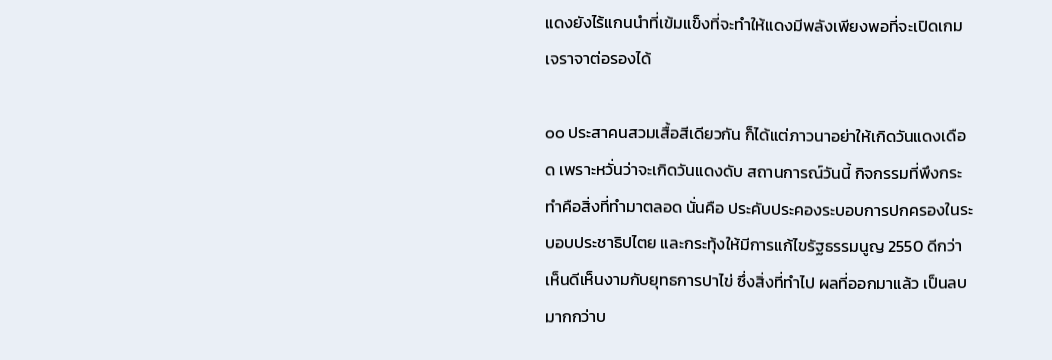แดงยังไร้แกนนำที่เข้มแข็งที่จะทำให้แดงมีพลังเพียงพอที่จะเปิดเกมเจราจาต่อรองได้

๐๐ ประสาคนสวมเสื้อสีเดียวกัน ก็ได้แต่ภาวนาอย่าให้เกิดวันแดงเดือด เพราะหวั่นว่าจะเกิดวันแดงดับ สถานการณ์วันนี้ กิจกรรมที่พึงกระทำคือสิ่งที่ทำมาตลอด นั่นคือ ประคับประคองระบอบการปกครองในระบอบประชาธิปไตย และกระทุ้งให้มีการแก้ไขรัฐธรรมนูญ 2550 ดีกว่าเห็นดีเห็นงามกับยุทธการปาไข่ ซึ่งสิ่งที่ทำไป ผลที่ออกมาแล้ว เป็นลบมากกว่าบ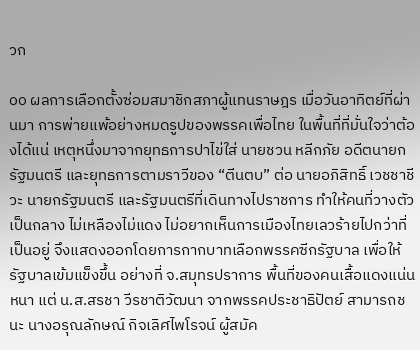วก

๐๐ ผลการเลือกตั้งซ่อมสมาชิกสภาผู้แทนราษฎร เมื่อวันอาทิตย์ที่ผ่านมา การพ่ายแพ้อย่างหมดรูปของพรรคเพื่อไทย ในพื้นที่ที่มั่นใจว่าต้องได้แน่ เหตุหนึ่งมาจากยุทธการปาไข่ใส่ นายชวน หลีกภัย อดีตนายกรัฐมนตรี และยุทธการตามราวีของ “ตีนตบ” ต่อ นายอภิสิทธิ์ เวชชาชีวะ นายกรัฐมนตรี และรัฐมนตรีที่เดินทางไปราชการ ทำให้คนที่วางตัวเป็นกลาง ไม่เหลืองไม่แดง ไม่อยากเห็นการเมืองไทยเลวร้ายไปกว่าที่เป็นอยู่ จึงแสดงออกโดยการกากบาทเลือกพรรคซีกรัฐบาล เพื่อให้รัฐบาลเข้มแข็งขึ้น อย่างที่ จ.สมุทรปราการ พื้นที่ของคนเสื้อแดงแน่นหนา แต่ น.ส.สรชา วีรชาติวัฒนา จากพรรคประชาธิปัตย์ สามารถชนะ นางอรุณลักษณ์ กิจเลิศไพโรจน์ ผู้สมัค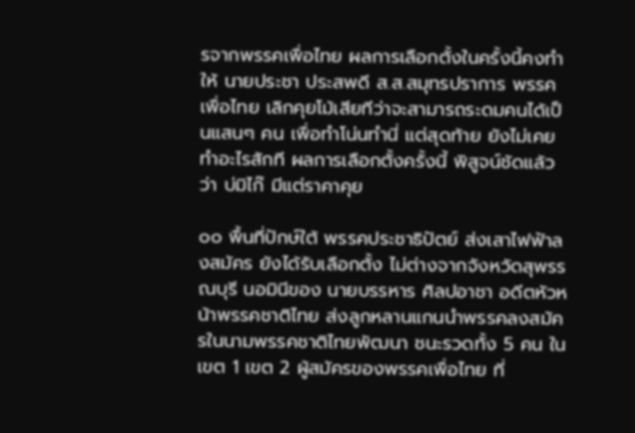รจากพรรคเพื่อไทย ผลการเลือกตั้งในครั้งนี้คงทำให้ นายประชา ประสพดี ส.ส.สมุทรปราการ พรรคเพื่อไทย เลิกคุยโม้เสียทีว่าจะสามารถระดมคนได้เป็นแสนๆ คน เพื่อทำโน่นทำนี่ แต่สุดท้าย ยังไม่เคยทำอะไรสักที ผลการเลือกตั้งครั้งนี้ พิสูจน์ชัดแล้วว่า บ่มิไก๊ มีแต่ราคาคุย

๐๐ พื้นที่ปักษ์ใต้ พรรคประชาธิปัตย์ ส่งเสาไฟฟ้าลงสมัคร ยังได้รับเลือกตั้ง ไม่ต่างจากจังหวัดสุพรรณบุรี นอมินีของ นายบรรหาร ศิลปอาชา อดีตหัวหน้าพรรคชาติไทย ส่งลูกหลานแกนนำพรรคลงสมัครในนามพรรคชาติไทยพัฒนา ชนะรวดทั้ง 5 คน ในเขต 1 เขต 2 ผู้สมัครของพรรคเพื่อไทย ที่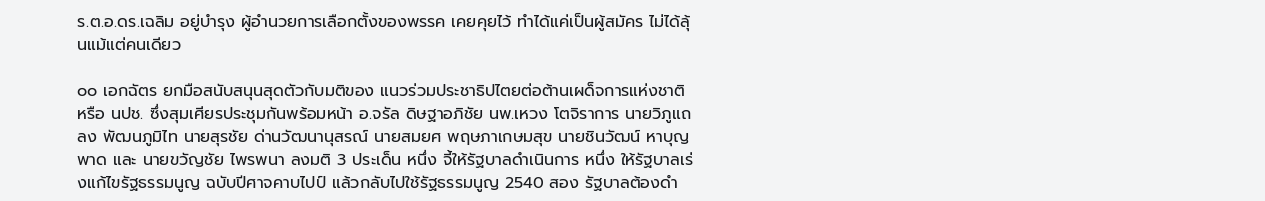ร.ต.อ.ดร.เฉลิม อยู่บำรุง ผู้อำนวยการเลือกตั้งของพรรค เคยคุยไว้ ทำได้แค่เป็นผู้สมัคร ไม่ได้ลุ้นแม้แต่คนเดียว

๐๐ เอกฉัตร ยกมือสนับสนุนสุดตัวกับมติของ แนวร่วมประชาธิปไตยต่อต้านเผด็จการแห่งชาติ หรือ นปช. ซึ่งสุมเศียรประชุมกันพร้อมหน้า อ.จรัล ดิษฐาอภิชัย นพ.เหวง โตจิราการ นายวิภูแถลง พัฒนภูมิไท นายสุรชัย ด่านวัฒนานุสรณ์ นายสมยศ พฤษภาเกษมสุข นายชินวัฒน์ หาบุญพาด และ นายขวัญชัย ไพรพนา ลงมติ 3 ประเด็น หนึ่ง จี้ให้รัฐบาลดำเนินการ หนึ่ง ให้รัฐบาลเร่งแก้ไขรัฐธรรมนูญ ฉบับปีศาจคาบไปป์ แล้วกลับไปใช้รัฐธรรมนูญ 2540 สอง รัฐบาลต้องดำ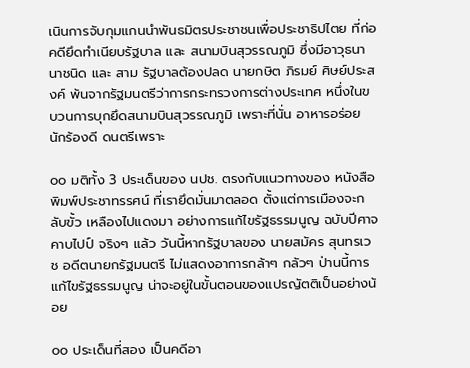เนินการจับกุมแกนนำพันธมิตรประชาชนเพื่อประชาธิปไตย ที่ก่อคดียึดทำเนียบรัฐบาล และ สนามบินสุวรรณภูมิ ซึ่งมีอาวุธนานาชนิด และ สาม รัฐบาลต้องปลด นายกษิต ภิรมย์ ศิษย์ประสงค์ พ้นจากรัฐมนตรีว่าการกระทรวงการต่างประเทศ หนึ่งในขบวนการบุกยึดสนามบินสุวรรณภูมิ เพราะที่นั่น อาหารอร่อย นักร้องดี ดนตรีเพราะ

๐๐ มติทั้ง 3 ประเด็นของ นปช. ตรงกับแนวทางของ หนังสือพิมพ์ประชาทรรศน์ ที่เรายึดมั่นมาตลอด ตั้งแต่การเมืองจะกลับขั้ว เหลืองไปแดงมา อย่างการแก้ไขรัฐธรรมนูญ ฉบับปีศาจคาบไปป์ จริงๆ แล้ว วันนี้หากรัฐบาลของ นายสมัคร สุนทรเวช อดีตนายกรัฐมนตรี ไม่แสดงอาการกล้าๆ กลัวๆ ป่านนี้การแก้ไขรัฐธรรมนูญ น่าจะอยู่ในขั้นตอนของแปรญัตติเป็นอย่างน้อย

๐๐ ประเด็นที่สอง เป็นคดีอา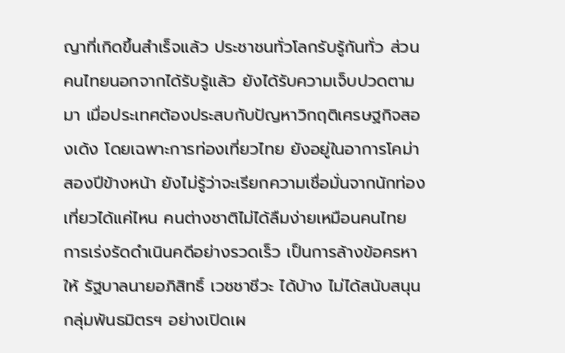ญาที่เกิดขึ้นสำเร็จแล้ว ประชาชนทั่วโลกรับรู้กันทั่ว ส่วนคนไทยนอกจากได้รับรู้แล้ว ยังได้รับความเจ็บปวดตามมา เมื่อประเทศต้องประสบกับปัญหาวิกฤติเศรษฐกิจสองเด้ง โดยเฉพาะการท่องเที่ยวไทย ยังอยู่ในอาการโคม่า สองปีข้างหน้า ยังไม่รู้ว่าจะเรียกความเชื่อมั่นจากนักท่องเที่ยวได้แค่ไหน คนต่างชาติไม่ได้ลืมง่ายเหมือนคนไทย การเร่งรัดดำเนินคดีอย่างรวดเร็ว เป็นการล้างข้อครหาให้ รัฐบาลนายอภิสิทธิ์ เวชชาชีวะ ได้บ้าง ไม่ได้สนับสนุนกลุ่มพันธมิตรฯ อย่างเปิดเผ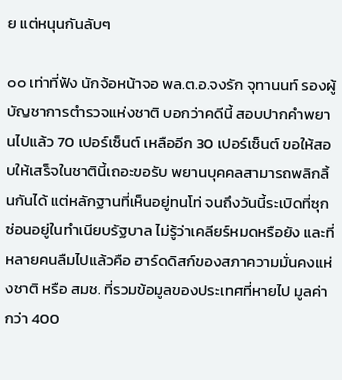ย แต่หนุนกันลับๆ

๐๐ เท่าที่ฟัง นักจ้อหน้าจอ พล.ต.อ.จงรัก จุทานนท์ รองผู้บัญชาการตำรวจแห่งชาติ บอกว่าคดีนี้ สอบปากคำพยานไปแล้ว 70 เปอร์เซ็นต์ เหลืออีก 30 เปอร์เซ็นต์ ขอให้สอบให้เสร็จในชาตินี้เถอะขอรับ พยานบุคคลสามารถพลิกลิ้นกันได้ แต่หลักฐานที่เห็นอยู่ทนโท่ จนถึงวันนี้ระเบิดที่ซุกซ่อนอยู่ในทำเนียบรัฐบาล ไม่รู้ว่าเคลียร์หมดหรือยัง และที่หลายคนลืมไปแล้วคือ ฮาร์ดดิสก์ของสภาความมั่นคงแห่งชาติ หรือ สมช. ที่รวมข้อมูลของประเทศที่หายไป มูลค่ากว่า 400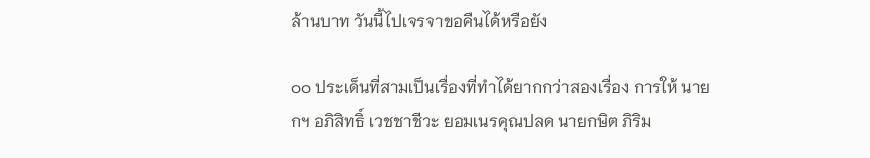ล้านบาท วันนี้ไปเจรจาขอคืนได้หรือยัง

๐๐ ประเด็นที่สามเป็นเรื่องที่ทำได้ยากกว่าสองเรื่อง การให้ นายกฯ อภิสิทธิ์ เวชชาชีวะ ยอมเนรคุณปลด นายกษิต ภิริม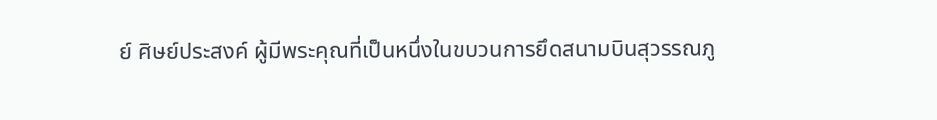ย์ ศิษย์ประสงค์ ผู้มีพระคุณที่เป็นหนึ่งในขบวนการยึดสนามบินสุวรรณภู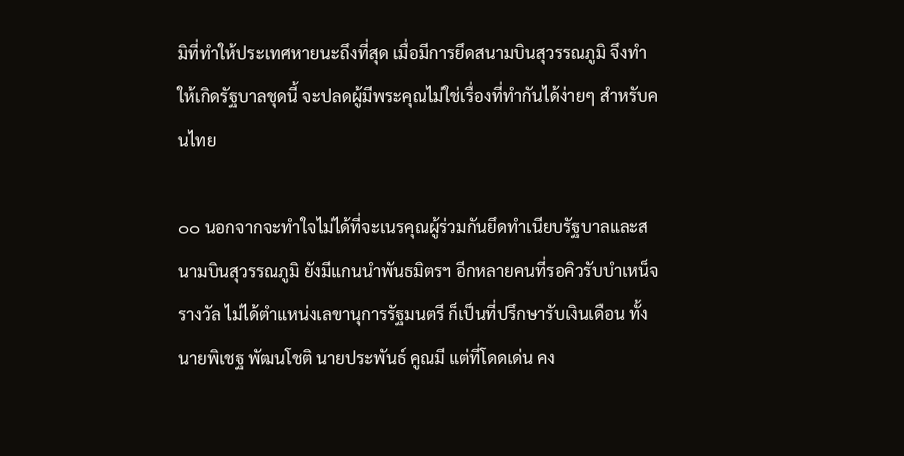มิที่ทำให้ประเทศหายนะถึงที่สุด เมื่อมีการยึดสนามบินสุวรรณภูมิ จึงทำให้เกิดรัฐบาลชุดนี้ จะปลดผู้มีพระคุณไม่ใช่เรื่องที่ทำกันได้ง่ายๆ สำหรับคนไทย

๐๐ นอกจากจะทำใจไม่ได้ที่จะเนรคุณผู้ร่วมกันยึดทำเนียบรัฐบาลและสนามบินสุวรรณภูมิ ยังมีแกนนำพันธมิตรฯ อีกหลายคนที่รอคิวรับบำเหน็จรางวัล ไม่ได้ตำแหน่งเลขานุการรัฐมนตรี ก็เป็นที่ปรึกษารับเงินเดือน ทั้ง นายพิเชฐ พัฒนโชติ นายประพันธ์ คูณมี แต่ที่โดดเด่น คง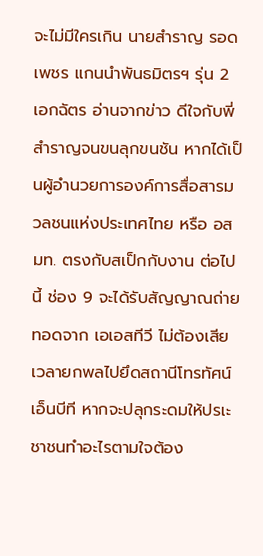จะไม่มีใครเกิน นายสำราญ รอดเพชร แกนนำพันธมิตรฯ รุ่น 2 เอกฉัตร อ่านจากข่าว ดีใจกับพี่สำราญจนขนลุกขนชัน หากได้เป็นผู้อำนวยการองค์การสื่อสารมวลชนแห่งประเทศไทย หรือ อสมท. ตรงกับสเป็กกับงาน ต่อไปนี้ ช่อง 9 จะได้รับสัญญาณถ่ายทอดจาก เอเอสทีวี ไม่ต้องเสียเวลายกพลไปยึดสถานีโทรทัศน์ เอ็นบีที หากจะปลุกระดมให้ปรเะชาชนทำอะไรตามใจต้อง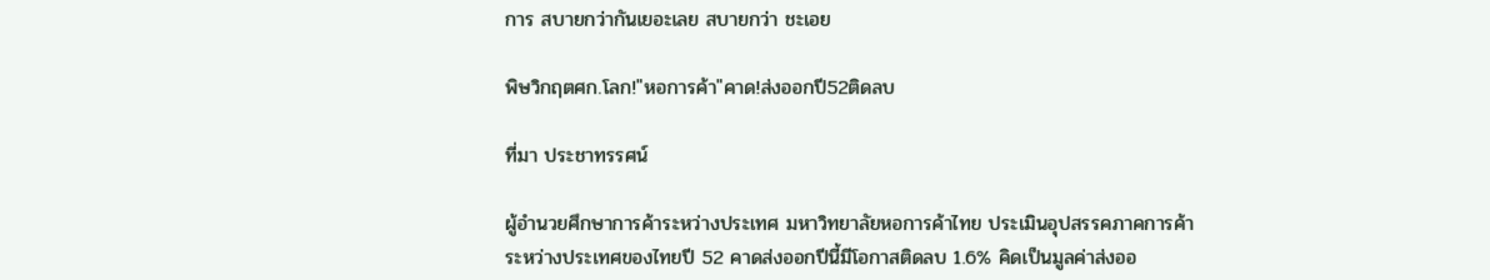การ สบายกว่ากันเยอะเลย สบายกว่า ชะเอย

พิษวิกฤตศก.โลก!"หอการค้า"คาด!ส่งออกปี52ติดลบ

ที่มา ประชาทรรศน์

ผู้อำนวยศึกษาการค้าระหว่างประเทศ มหาวิทยาลัยหอการค้าไทย ประเมินอุปสรรคภาคการค้าระหว่างประเทศของไทยปี 52 คาดส่งออกปีนี้มีโอกาสติดลบ 1.6% คิดเป็นมูลค่าส่งออ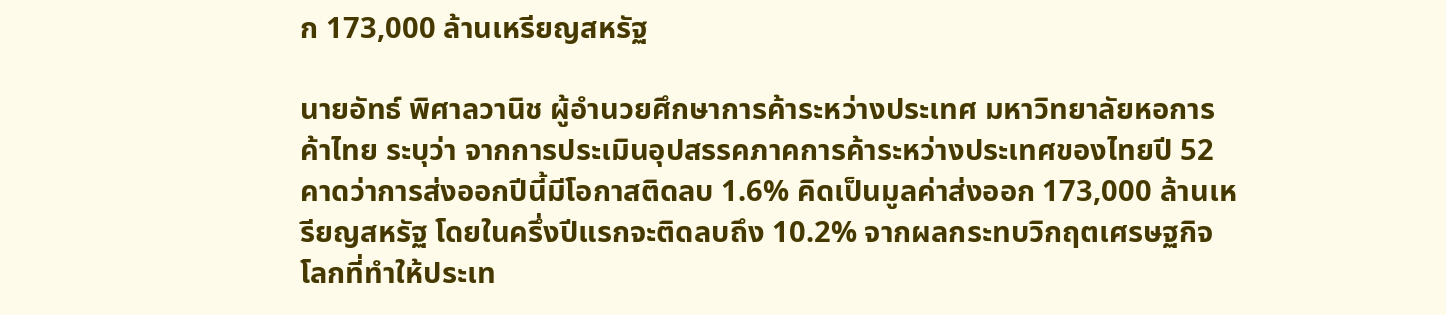ก 173,000 ล้านเหรียญสหรัฐ

นายอัทธ์ พิศาลวานิช ผู้อำนวยศึกษาการค้าระหว่างประเทศ มหาวิทยาลัยหอการค้าไทย ระบุว่า จากการประเมินอุปสรรคภาคการค้าระหว่างประเทศของไทยปี 52 คาดว่าการส่งออกปีนี้มีโอกาสติดลบ 1.6% คิดเป็นมูลค่าส่งออก 173,000 ล้านเหรียญสหรัฐ โดยในครึ่งปีแรกจะติดลบถึง 10.2% จากผลกระทบวิกฤตเศรษฐกิจโลกที่ทำให้ประเท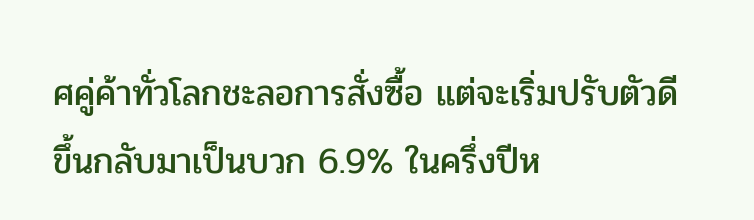ศคู่ค้าทั่วโลกชะลอการสั่งซื้อ แต่จะเริ่มปรับตัวดีขึ้นกลับมาเป็นบวก 6.9% ในครึ่งปีห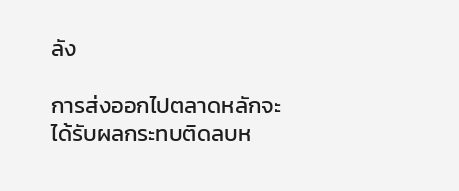ลัง

การส่งออกไปตลาดหลักจะได้รับผลกระทบติดลบห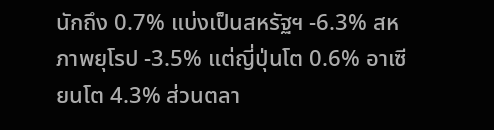นักถึง 0.7% แบ่งเป็นสหรัฐฯ -6.3% สหภาพยุโรป -3.5% แต่ญี่ปุ่นโต 0.6% อาเซียนโต 4.3% ส่วนตลา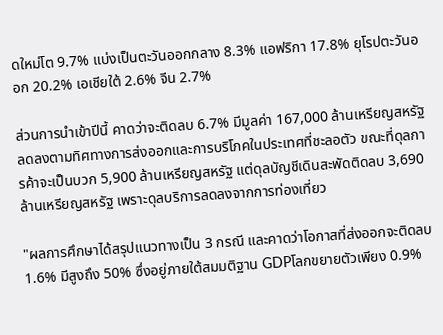ดใหม่โต 9.7% แบ่งเป็นตะวันออกกลาง 8.3% แอฟริกา 17.8% ยุโรปตะวันออก 20.2% เอเชียใต้ 2.6% จีน 2.7%

ส่วนการนำเข้าปีนี้ คาดว่าจะติดลบ 6.7% มีมูลค่า 167,000 ล้านเหรียญสหรัฐ ลดลงตามทิศทางการส่งออกและการบริโภคในประเทศที่ชะลอตัว ขณะที่ดุลการค้าจะเป็นบวก 5,900 ล้านเหรียญสหรัฐ แต่ดุลบัญชีเดินสะพัดติดลบ 3,690 ล้านเหรียญสหรัฐ เพราะดุลบริการลดลงจากการท่องเที่ยว

"ผลการศึกษาได้สรุปแนวทางเป็น 3 กรณี และคาดว่าโอกาสที่ส่งออกจะติดลบ 1.6% มีสูงถึง 50% ซึ่งอยู่ภายใต้สมมติฐาน GDPโลกขยายตัวเพียง 0.9%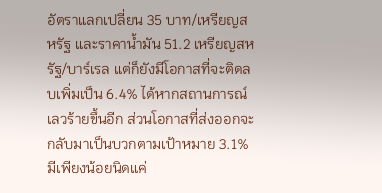อัตราแลกเปลี่ยน 35 บาท/เหรียญสหรัฐ และราคาน้ำมัน 51.2 เหรียญสหรัฐ/บาร์เรล แต่ก็ยังมีโอกาสที่จะติดลบเพิ่มเป็น 6.4% ได้หากสถานการณ์เลวร้ายขึ้นอีก ส่วนโอกาสที่ส่งออกจะกลับมาเป็นบวกตามเป้าหมาย 3.1% มีเพียงน้อยนิดแค่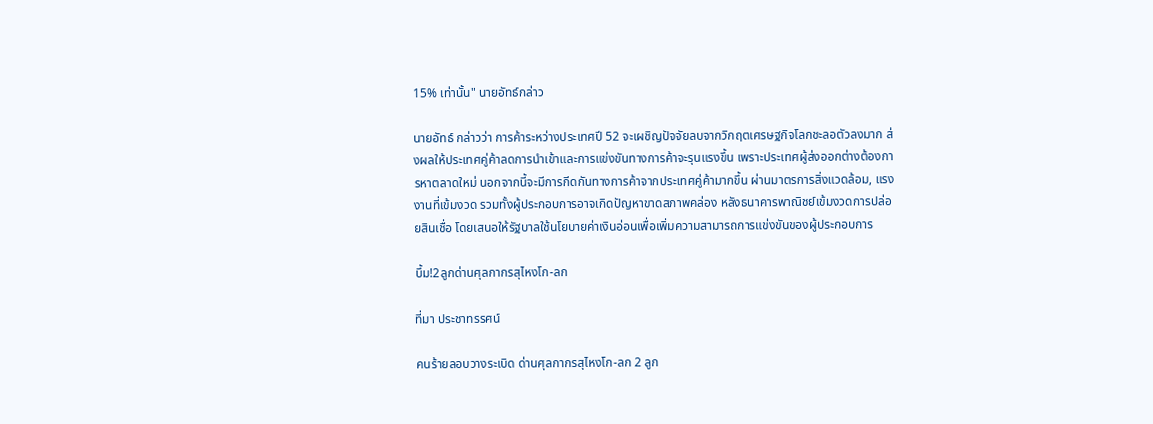15% เท่านั้น" นายอัทธ์กล่าว

นายอัทธ์ กล่าวว่า การค้าระหว่างประเทศปี 52 จะเผชิญปัจจัยลบจากวิกฤตเศรษฐกิจโลกชะลอตัวลงมาก ส่งผลให้ประเทศคู่ค้าลดการนำเข้าและการแข่งขันทางการค้าจะรุนแรงขึ้น เพราะประเทศผู้ส่งออกต่างต้องการหาตลาดใหม่ นอกจากนี้จะมีการกีดกันทางการค้าจากประเทศคู่ค้ามากขึ้น ผ่านมาตรการสิ่งแวดล้อม, แรงงานที่เข้มงวด รวมทั้งผู้ประกอบการอาจเกิดปัญหาขาดสภาพคล่อง หลังธนาคารพาณิชย์เข้มงวดการปล่อยสินเชื่อ โดยเสนอให้รัฐบาลใช้นโยบายค่าเงินอ่อนเพื่อเพิ่มความสามารถการแข่งขันของผู้ประกอบการ

บึ้ม!2ลูกด่านศุลกากรสุไหงโก-ลก

ที่มา ประชาทรรศน์

คนร้ายลอบวางระเบิด ด่านศุลกากรสุไหงโก-ลก 2 ลูก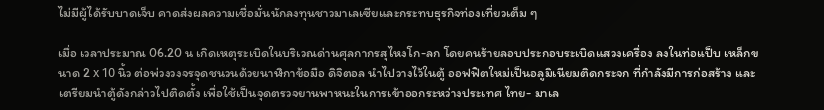ไม่มีผู้ได้รับบาดเจ็บ คาดส่งผลความเชื่อมั่นนักลงทุนชาวมาเลเซียและกระทบธุรกิจท่องเที่ยวเต็ม ๆ

เมื่อ เวลาประมาณ 06.20 น เกิดเหตุระเบิดในบริเวณด่านศุลกากรสุไหงโก-ลก โดยคนร้ายลอบประกอบระเบิดแสวงเครื่อง ลงในท่อแป็บ เหล็กขนาด 2 x 10 นิ้ว ต่อพ่วงวงจรจุดชนวนด้วยนาฬิกาข้อมือ ดิจิตอล นำไปวางไว้ในตู้ ออฟฟิตใหม่เป็นอลูมิเนียมติดกระจก ที่กำลังมีการก่อสร้าง และเตรียมนำตู้ดังกล่าวไปติดตั้ง เพื่อใช้เป็นจุดตรวจยานพาหนะในการเข้าออกระหว่างประเทศ ไทย- มาเล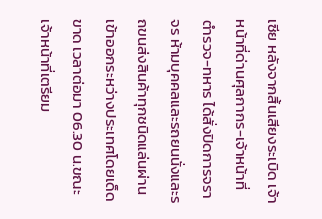เซีย หลังจากสิ้นเสียงระเบิด เจ้าหน้าที่ด่านศุลกากร-เจ้าหน้าที่ตำรวจ-ทหาร ได้สั่งปิดการจราจร ห้ามบุคคลและรถยนนั่งและรถขนส่งสินค้าทุกชนิดแล่นผ่านเข้าออกระหว่างประเทศโดยเด็ดขาด เวลาต่อมา 06.30 น.ขณะเจ้าหน้าที่เตรียม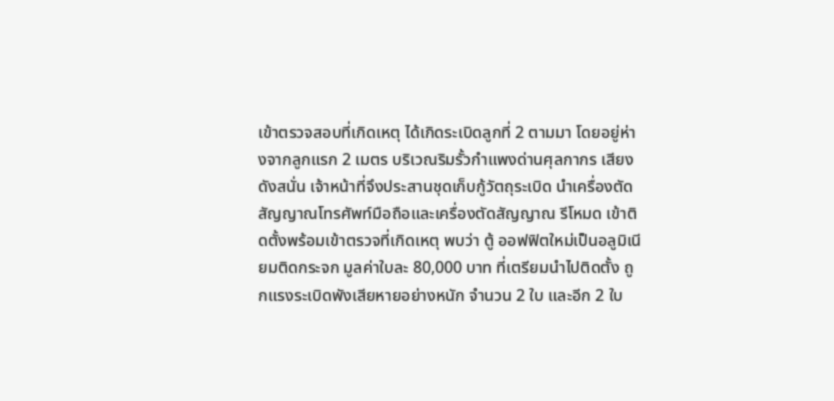เข้าตรวจสอบที่เกิดเหตุ ได้เกิดระเบิดลูกที่ 2 ตามมา โดยอยู่ห่างจากลูกแรก 2 เมตร บริเวณริมรั้วกำแพงด่านศุลกากร เสียงดังสนั่น เจ้าหน้าที่จึงประสานชุดเก็บกู้วัตถุระเบิด นำเครื่องตัดสัญญาณโทรศัพท์มือถือและเครื่องตัดสัญญาณ รีโหมด เข้าติดตั้งพร้อมเข้าตรวจที่เกิดเหตุ พบว่า ตู้ ออฟฟิตใหม่เป็นอลูมิเนียมติดกระจก มูลค่าใบละ 80,000 บาท ที่เตรียมนำไปติดตั้ง ถูกแรงระเบิดพังเสียหายอย่างหนัก จำนวน 2 ใบ และอีก 2 ใบ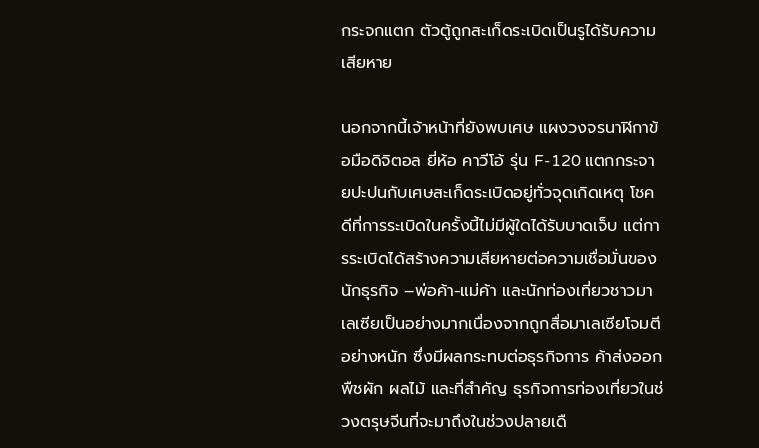กระจกแตก ตัวตู้ถูกสะเก็ดระเบิดเป็นรูได้รับความเสียหาย

นอกจากนี้เจ้าหน้าที่ยังพบเศษ แผงวงจรนาฬิกาข้อมือดิจิตอล ยี่ห้อ คาวีโอ้ รุ่น F-120 แตกกระจายปะปนกับเศษสะเก็ดระเบิดอยู่ทั่วจุดเกิดเหตุ โชคดีที่การระเบิดในครั้งนี้ไม่มีผู้ใดได้รับบาดเจ็บ แต่การระเบิดได้สร้างความเสียหายต่อความเชื่อมั่นของนักธุรกิจ –พ่อค้า-แม่ค้า และนักท่องเที่ยวชาวมาเลเซียเป็นอย่างมากเนื่องจากถูกสื่อมาเลเซียโจมตีอย่างหนัก ซึ่งมีผลกระทบต่อธุรกิจการ ค้าส่งออกพืชผัก ผลไม้ และที่สำคัญ ธุรกิจการท่องเที่ยวในช่วงตรุษจีนที่จะมาถึงในช่วงปลายเดื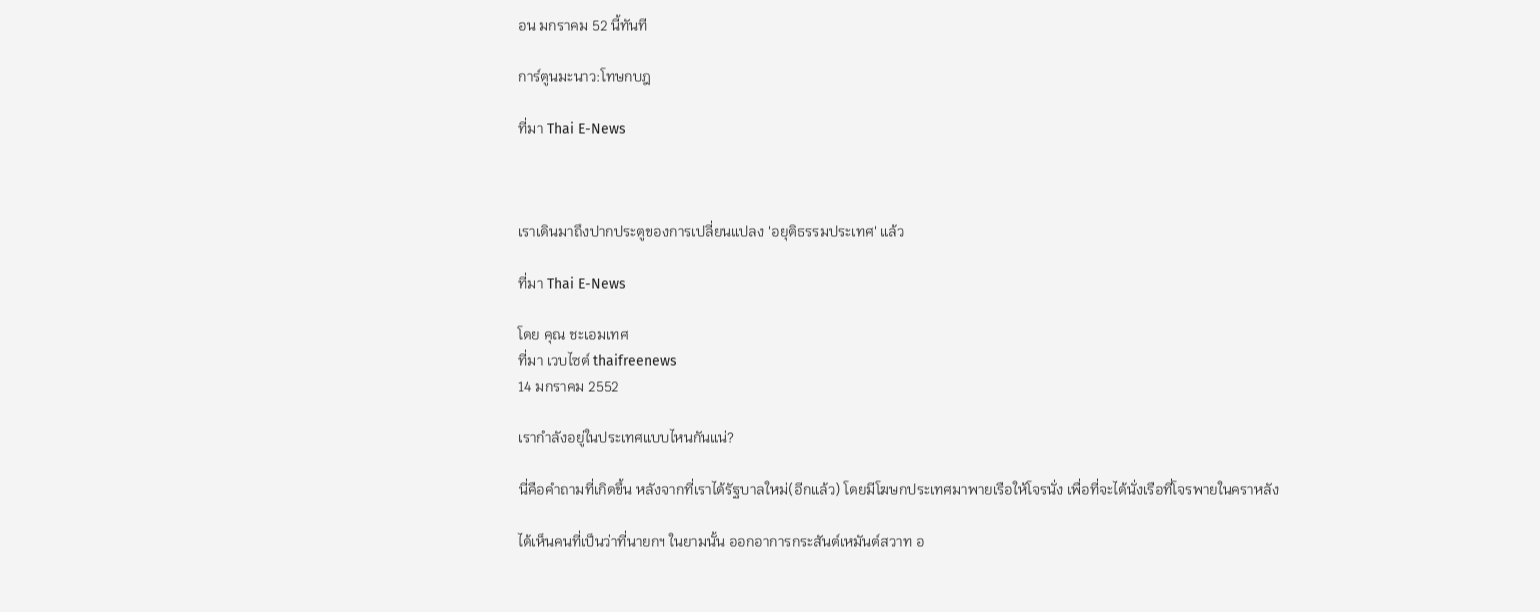อน มกราคม 52 นี้ทันที

การ์ตูนมะนาว:โทษกบฎ

ที่มา Thai E-News



เราเดินมาถึงปากประตูของการเปลี่ยนแปลง 'อยุติธรรมประเทศ' แล้ว

ที่มา Thai E-News

โดย คุณ ชะเอมเทศ
ที่มา เวบไซต์ thaifreenews
14 มกราคม 2552

เรากำลังอยู่ในประเทศแบบไหนกันแน่?

นี่คือคำถามที่เกิดขึ้น หลังจากที่เราได้รัฐบาลใหม่(อีกแล้ว) โดยมีโฆษกประเทศมาพายเรือให้โจรนั่ง เพื่อที่จะได้นั่งเรือที่โจรพายในคราหลัง

ได้เห็นคนที่เป็นว่าที่นายกฯ ในยามนั้น ออกอาการกระสันต์เหมันต์สวาท อ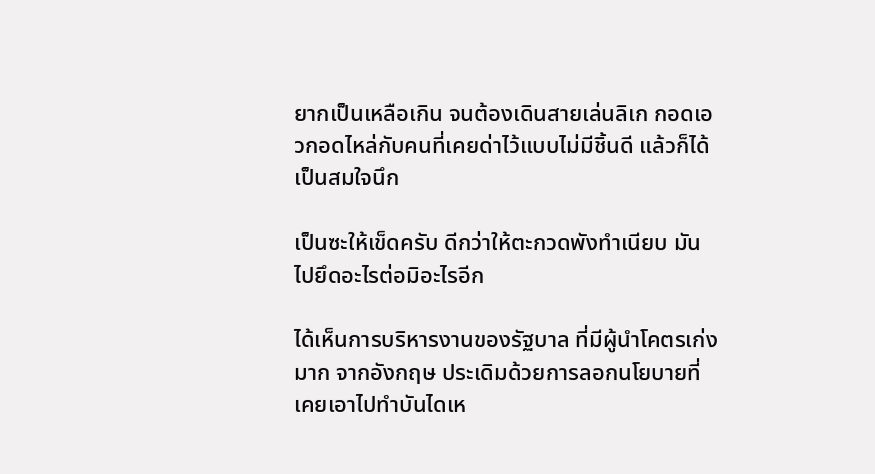ยากเป็นเหลือเกิน จนต้องเดินสายเล่นลิเก กอดเอวกอดไหล่กับคนที่เคยด่าไว้แบบไม่มีชิ้นดี แล้วก็ได้เป็นสมใจนึก

เป็นซะให้เข็ดครับ ดีกว่าให้ตะกวดพังทำเนียบ มันไปยึดอะไรต่อมิอะไรอีก

ได้เห็นการบริหารงานของรัฐบาล ที่มีผู้นำโคตรเก่งมาก จากอังกฤษ ประเดิมด้วยการลอกนโยบายที่เคยเอาไปทำบันไดเห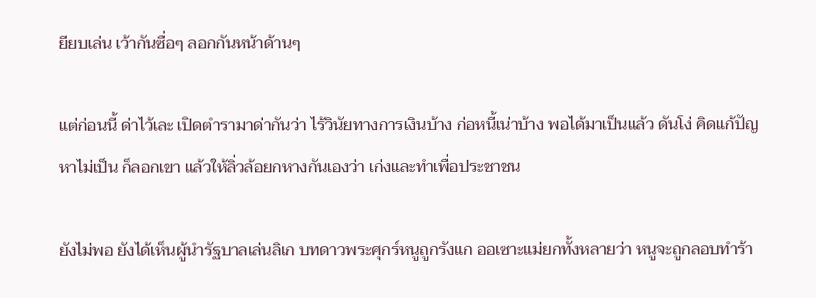ยียบเล่น เว้ากันซื่อๆ ลอกกันหน้าด้านๆ

แต่ก่อนนี้ ด่าไว้เละ เปิดตำรามาด่ากันว่า ไร้วินัยทางการเงินบ้าง ก่อหนี้เน่าบ้าง พอได้มาเป็นแล้ว ดันโง่ คิดแก้ปัญหาไม่เป็น ก็ลอกเขา แล้วให้ลิ่วล้อยกหางกันเองว่า เก่งและทำเพื่อประชาชน

ยังไม่พอ ยังได้เห็นผู้นำรัฐบาลเล่นลิเก บทดาวพระศุกร์หนูถูกรังแก ออเซาะแม่ยกทั้งหลายว่า หนูจะถูกลอบทำร้า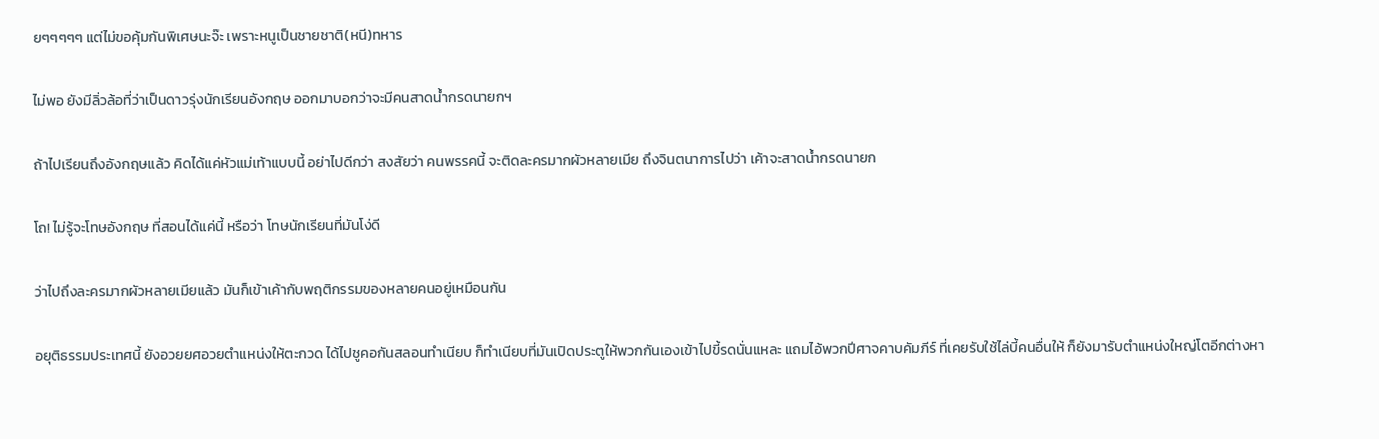ยๆๆๆๆๆ แต่ไม่ขอคุ้มกันพิเศษนะจ๊ะ เพราะหนูเป็นชายชาติ(หนี)ทหาร

ไม่พอ ยังมีลิ่วล้อที่ว่าเป็นดาวรุ่งนักเรียนอังกฤษ ออกมาบอกว่าจะมีคนสาดน้ำกรดนายกฯ

ถ้าไปเรียนถึงอังกฤษแล้ว คิดได้แค่หัวแม่เท้าแบบนี้ อย่าไปดีกว่า สงสัยว่า คนพรรคนี้ จะติดละครมากผัวหลายเมีย ถึงจินตนาการไปว่า เค้าจะสาดน้ำกรดนายก

โถ! ไม่รู้จะโทษอังกฤษ ที่สอนได้แค่นี้ หรือว่า โทษนักเรียนที่มันโง่ดี

ว่าไปถึงละครมากผัวหลายเมียแล้ว มันก็เข้าเค้ากับพฤติกรรมของหลายคนอยู่เหมือนกัน

อยุติธรรมประเทศนี้ ยังอวยยศอวยตำแหน่งให้ตะกวด ได้ไปชูคอกันสลอนทำเนียบ ก็ทำเนียบที่มันเปิดประตูให้พวกกันเองเข้าไปขี้รดนั่นแหละ แถมไอ้พวกปีศาจคาบคัมภีร์ ที่เคยรับใช้ไล่บี้คนอื่นให้ ก็ยังมารับตำแหน่งใหญ่โตอีกต่างหา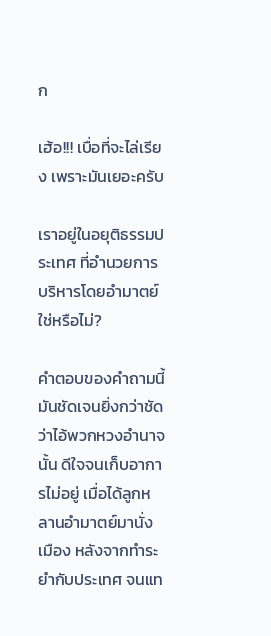ก

เฮ้อ!!! เบื่อที่จะไล่เรียง เพราะมันเยอะครับ

เราอยู่ในอยุติธรรมประเทศ ที่อำนวยการบริหารโดยอำมาตย์ใช่หรือไม่?

คำตอบของคำถามนี้ มันชัดเจนยิ่งกว่าชัด ว่าไอ้พวกหวงอำนาจนั้น ดีใจจนเก็บอาการไม่อยู่ เมื่อได้ลูกหลานอำมาตย์มานั่งเมือง หลังจากทำระยำกับประเทศ จนแท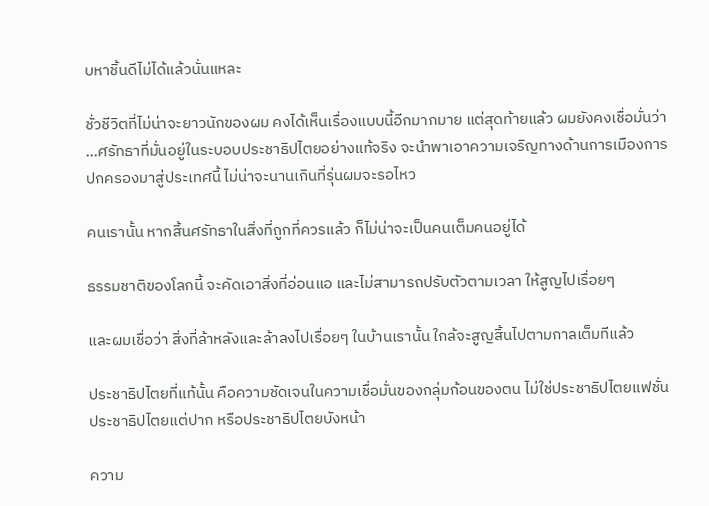บหาชิ้นดีไม่ได้แล้วนั่นแหละ

ชั่วชีวิตที่ไม่น่าจะยาวนักของผม คงได้เห็นเรื่องแบบนี้อีกมากมาย แต่สุดท้ายแล้ว ผมยังคงเชื่อมั่นว่า ...ศรัทธาที่มั่นอยู่ในระบอบประชาธิปไตยอย่างแท้จริง จะนำพาเอาความเจริญทางด้านการเมืองการปกครองมาสู่ประเทศนี้ ไม่น่าจะนานเกินที่รุ่นผมจะรอไหว

คนเรานั้น หากสิ้นศรัทธาในสิ่งที่ถูกที่ควรแล้ว ก็ไม่น่าจะเป็นคนเต็มคนอยู่ได้

ธรรมชาติของโลกนี้ จะคัดเอาสิ่งที่อ่อนแอ และไม่สามารถปรับตัวตามเวลา ให้สูญไปเรื่อยๆ

และผมเชื่อว่า สิ่งที่ล้าหลังและล้าลงไปเรื่อยๆ ในบ้านเรานั้น ใกล้จะสูญสิ้นไปตามกาลเต็มทีแล้ว

ประชาธิปไตยที่แท้นั้น คือความชัดเจนในความเชื่อมั่นของกลุ่มก้อนของตน ไม่ใช่ประชาธิปไตยแฟชั่น ประชาธิปไตยแต่ปาก หรือประชาธิปไตยบังหน้า

ความ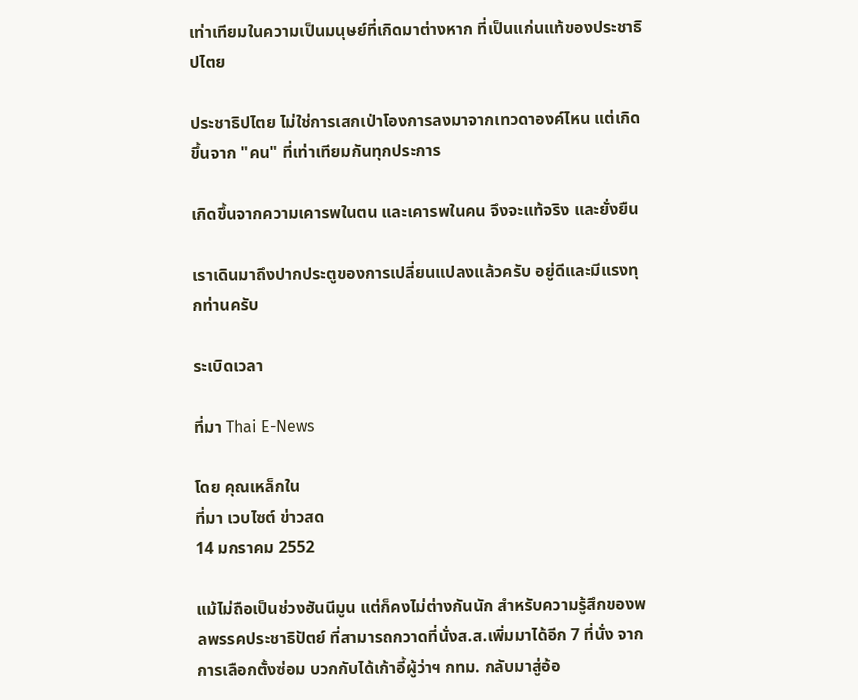เท่าเทียมในความเป็นมนุษย์ที่เกิดมาต่างหาก ที่เป็นแก่นแท้ของประชาธิปไตย

ประชาธิปไตย ไม่ใช่การเสกเป่าโองการลงมาจากเทวดาองค์ไหน แต่เกิดขึ้นจาก "คน" ที่เท่าเทียมกันทุกประการ

เกิดขึ้นจากความเคารพในตน และเคารพในคน จึงจะแท้จริง และยั่งยืน

เราเดินมาถึงปากประตูของการเปลี่ยนแปลงแล้วครับ อยู่ดีและมีแรงทุกท่านครับ

ระเบิดเวลา

ที่มา Thai E-News

โดย คุณเหล็กใน
ที่มา เวบไซต์ ข่าวสด
14 มกราคม 2552

แม้ไม่ถือเป็นช่วงฮันนีมูน แต่ก็คงไม่ต่างกันนัก สำหรับความรู้สึกของพลพรรคประชาธิปัตย์ ที่สามารถกวาดที่นั่งส.ส.เพิ่มมาได้อีก 7 ที่นั่ง จากการเลือกตั้งซ่อม บวกกับได้เก้าอี้ผู้ว่าฯ กทม. กลับมาสู่อ้อ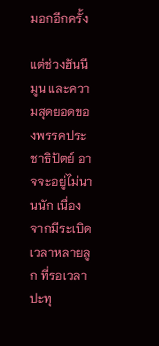มอกอีกครั้ง

แต่ช่วงฮันนีมูน และความสุดยอดของพรรคประชาธิปัตย์ อาจจะอยู่ไม่นานนัก เนื่องจากมีระเบิดเวลาหลายลูก ที่รอเวลาปะทุ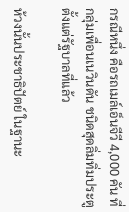กรณีหนึ่ง คือรถเมล์เอ็นจีวี 4,000 คัน ที่กลุ่มเพื่อนเนวินดัน ชนิดสุดลิ่มทิ่มประตู ตั้งแต่รัฐบาลที่แล้ว

ห้วงนั้นประชาธิปัตย์ ในฐานะ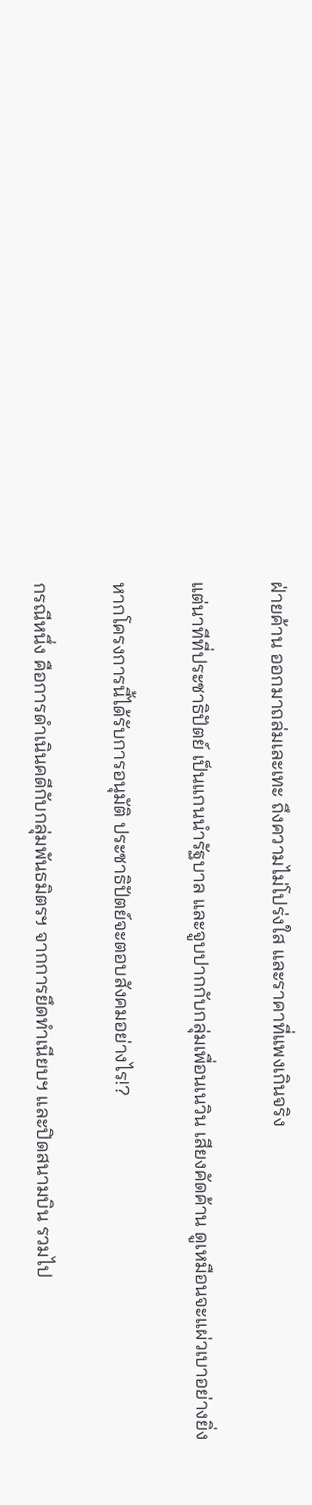ฝ่ายค้าน ออกมาถล่มเละเทะ ถึงความไม่โปร่งใส และราคาที่แพงเกินจริง

แต่นาทีที่ประชาธิปัตย์ เป็นแกนนำรัฐบาล และจูบปากกับกลุ่มเพื่อนเนวิน เสียงคัดค้าน ดูเหมือนจะแผ่วเบาอย่างยิ่ง

หากโครงการนี้ได้รับการอนุมัติ ประชาธิปัตย์จะตอบสังคมอย่างไร!?

กรณีหนึ่ง คือการดำเนินคดีกับกลุ่มพันธมิตรฯ จากการยึดทำเนียบฯ และปิดสนามบิน รวมไป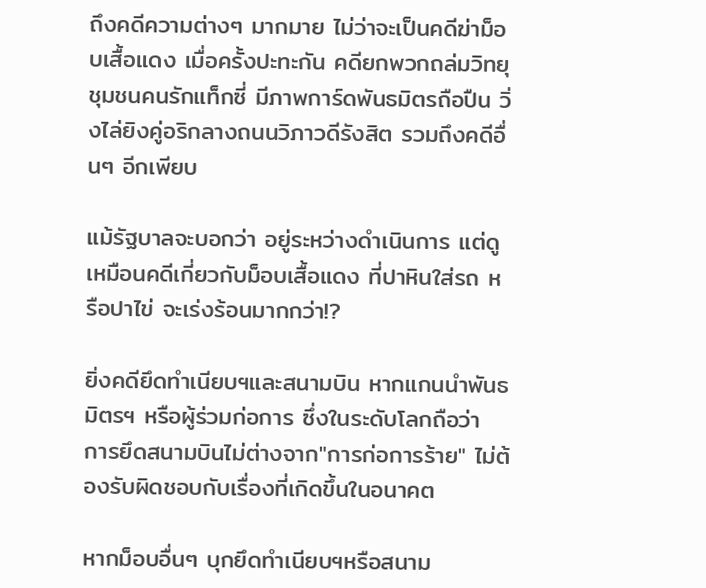ถึงคดีความต่างๆ มากมาย ไม่ว่าจะเป็นคดีฆ่าม็อบเสื้อแดง เมื่อครั้งปะทะกัน คดียกพวกถล่มวิทยุชุมชนคนรักแท็กซี่ มีภาพการ์ดพันธมิตรถือปืน วิ่งไล่ยิงคู่อริกลางถนนวิภาวดีรังสิต รวมถึงคดีอื่นๆ อีกเพียบ

แม้รัฐบาลจะบอกว่า อยู่ระหว่างดำเนินการ แต่ดูเหมือนคดีเกี่ยวกับม็อบเสื้อแดง ที่ปาหินใส่รถ หรือปาไข่ จะเร่งร้อนมากกว่า!?

ยิ่งคดียึดทำเนียบฯและสนามบิน หากแกนนำพันธมิตรฯ หรือผู้ร่วมก่อการ ซึ่งในระดับโลกถือว่า การยึดสนามบินไม่ต่างจาก"การก่อการร้าย" ไม่ต้องรับผิดชอบกับเรื่องที่เกิดขึ้นในอนาคต

หากม็อบอื่นๆ บุกยึดทำเนียบฯหรือสนาม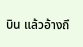บิน แล้วอ้างถึ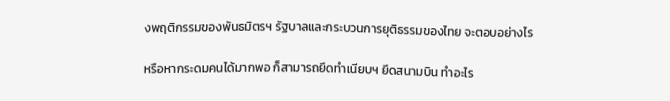งพฤติกรรมของพันธมิตรฯ รัฐบาลและกระบวนการยุติธรรมของไทย จะตอบอย่างไร

หรือหากระดมคนได้มากพอ ก็สามารถยึดทำเนียบฯ ยึดสนามบิน ทำอะไร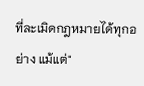ที่ละเมิดกฎหมายได้ทุกอย่าง แม้แต่"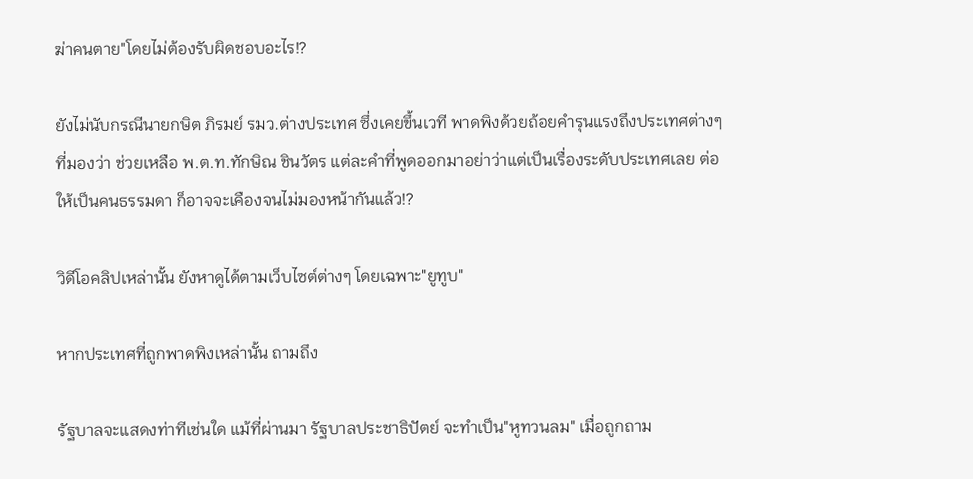ฆ่าคนตาย"โดยไม่ต้องรับผิดชอบอะไร!?

ยังไม่นับกรณีนายกษิต ภิรมย์ รมว.ต่างประเทศ ซึ่งเคยขึ้นเวที พาดพิงด้วยถ้อยคำรุนแรงถึงประเทศต่างๆ ที่มองว่า ช่วยเหลือ พ.ต.ท.ทักษิณ ชินวัตร แต่ละคำที่พูดออกมาอย่าว่าแต่เป็นเรื่องระดับประเทศเลย ต่อให้เป็นคนธรรมดา ก็อาจจะเคืองจนไม่มองหน้ากันแล้ว!?

วิดีโอคลิปเหล่านั้น ยังหาดูได้ตามเว็บไซต์ต่างๆ โดยเฉพาะ"ยูทูบ"

หากประเทศที่ถูกพาดพิงเหล่านั้น ถามถึง

รัฐบาลจะแสดงท่าทีเช่นใด แม้ที่ผ่านมา รัฐบาลประชาธิปัตย์ จะทำเป็น"หูทวนลม" เมื่อถูกถาม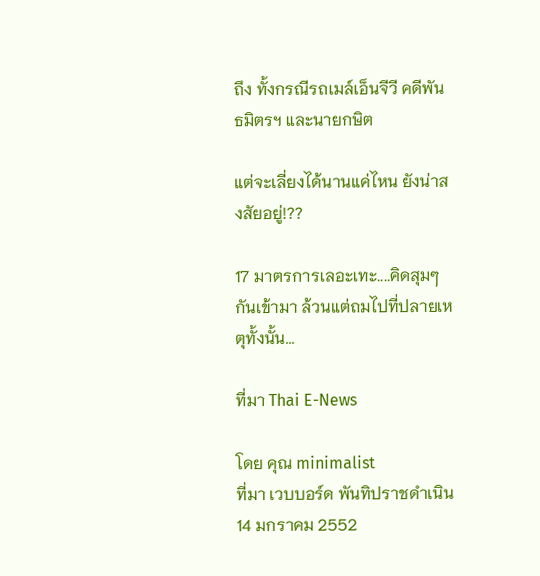ถึง ทั้งกรณีรถเมล์เอ็นจีวี คดีพันธมิตรฯ และนายกษิต

แต่จะเลี่ยงได้นานแค่ไหน ยังน่าสงสัยอยู่!??

17 มาตรการเลอะเทะ....คิดสุมๆกันเข้ามา ล้วนแต่ถมไปที่ปลายเหตุทั้งนั้น...

ที่มา Thai E-News

โดย คุณ minimalist
ที่มา เวบบอร์ด พันทิปราชดำเนิน
14 มกราคม 2552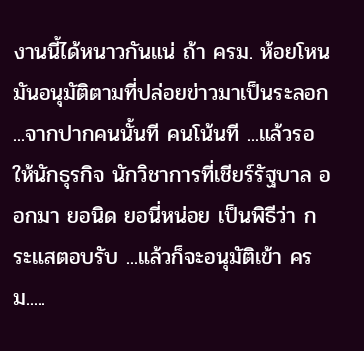งานนี้ได้หนาวกันแน่ ถ้า ครม. ห้อยโหน มันอนุมัติตามที่ปล่อยข่าวมาเป็นระลอก ...จากปากคนนั้นที คนโน้นที ...แล้วรอให้นักธุรกิจ นักวิชาการที่เชียร์รัฐบาล ออกมา ยอนิด ยอนี่หน่อย เป็นพิธีว่า กระแสตอบรับ ...แล้วก็จะอนุมัติเข้า ครม.....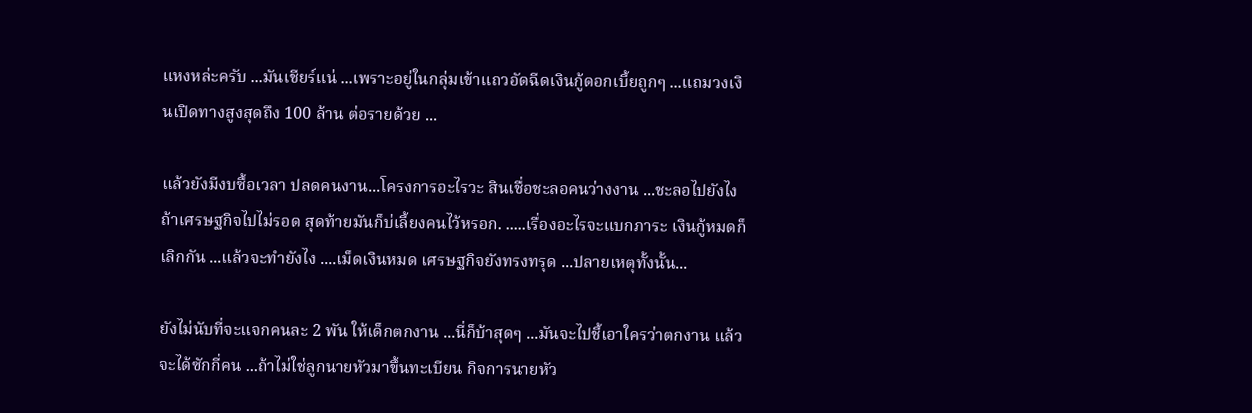แหงหล่ะครับ ...มันเชียร์แน่ ...เพราะอยู่ในกลุ่มเข้าแถวอัดฉีดเงินกู้ดอกเบี้ยถูกๆ ...แถมวงเงินเปิดทางสูงสุดถึง 100 ล้าน ต่อรายด้วย ...

แล้วยังมีงบซื้อเวลา ปลดคนงาน...โครงการอะไรวะ สินเชื่อชะลอคนว่างงาน ...ชะลอไปยังไง ถ้าเศรษฐกิจไปไม่รอด สุดท้ายมันก็บ่เลี้ยงคนไว้หรอก. .....เรื่องอะไรจะแบกภาระ เงินกู้หมดก็เลิกกัน ...แล้วจะทำยังไง ....เม็ดเงินหมด เศรษฐกิจยังทรงทรุด ...ปลายเหตุทั้งนั้น...

ยังไม่นับที่จะแจกคนละ 2 พัน ให้เด็กตกงาน ...นี่ก็บ้าสุดๆ ...มันจะไปชี้เอาใครว่าตกงาน แล้วจะได้ซักกี่คน ...ถ้าไม่ใช่ลูกนายหัวมาขึ้นทะเบียน กิจการนายหัว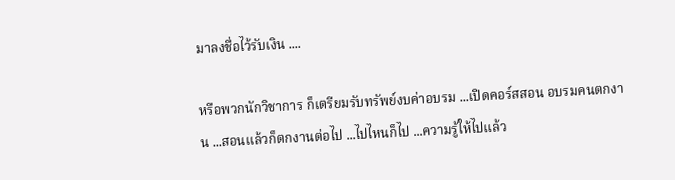มาลงชื่อไว้รับเงิน ....

หรือพวกนักวิชาการ ก็เตรียมรับทรัพย์งบค่าอบรม ...เปิดคอร์สสอน อบรมคนตกงาน ...สอนแล้วก็ตกงานต่อไป ...ไปไหนก็ไป ...ความรู้ให้ไปแล้ว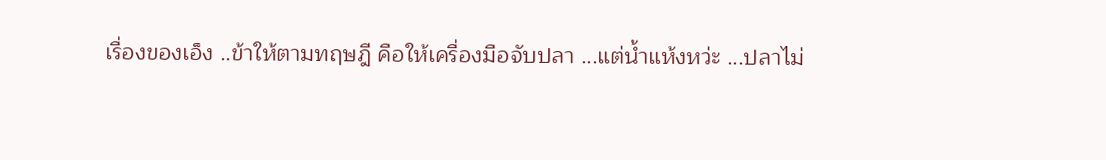เรื่องของเอ็ง ..ข้าให้ตามทฤษฎี คือให้เครื่องมือจับปลา ...แต่น้ำแห้งหว่ะ ...ปลาไม่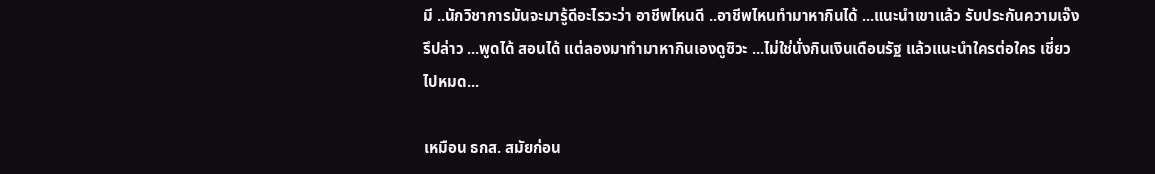มี ..นักวิชาการมันจะมารู้ดีอะไรวะว่า อาชีพไหนดี ..อาชีพไหนทำมาหากินได้ ...แนะนำเขาแล้ว รับประกันความเจ๊งรึปล่าว ...พูดได้ สอนได้ แต่ลองมาทำมาหากินเองดูซิวะ ...ไม่ใช่นั่งกินเงินเดือนรัฐ แล้วแนะนำใครต่อใคร เชี่ยวไปหมด...

เหมือน ธกส. สมัยก่อน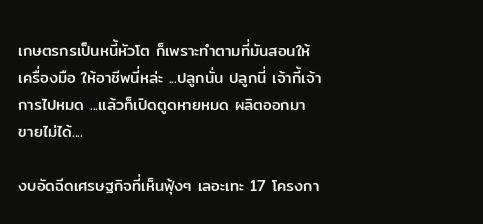เกษตรกรเป็นหนี้หัวโต ก็เพราะทำตามที่มันสอนให้เครื่องมือ ให้อาชีพนี่หล่ะ ...ปลูกนั่น ปลูกนี่ เจ้ากี้เจ้าการไปหมด ...แล้วก็เปิดตูดหายหมด ผลิตออกมา ขายไม่ได้....

งบอัดฉีดเศรษฐกิจที่เห็นฟุ้งๆ เลอะเทะ 17 โครงกา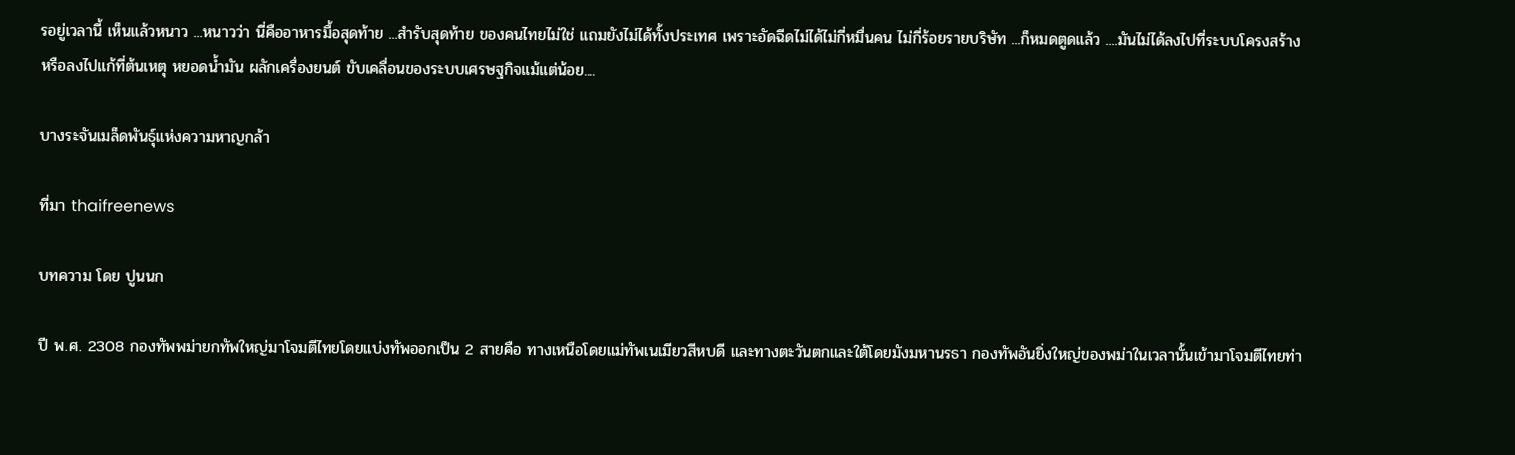รอยู่เวลานี้ เห็นแล้วหนาว ...หนาวว่า นี่คืออาหารมื้อสุดท้าย ...สำรับสุดท้าย ของคนไทยไม่ใช่ แถมยังไม่ได้ทั้งประเทศ เพราะอัดฉีดไม่ได้ไม่กี่หมื่นคน ไม่กี่ร้อยรายบริษัท ...ก็หมดตูดแล้ว ....มันไม่ได้ลงไปที่ระบบโครงสร้าง หรือลงไปแก้ที่ต้นเหตุ หยอดน้ำมัน ผลักเครื่องยนต์ ขับเคลื่อนของระบบเศรษฐกิจแม้แต่น้อย....

บางระจันเมล็ดพันธุ์แห่งความหาญกล้า

ที่มา thaifreenews

บทความ โดย ปูนนก

ปี พ.ศ. 2308 กองทัพพม่ายกทัพใหญ่มาโจมตีไทยโดยแบ่งทัพออกเป็น 2 สายคือ ทางเหนือโดยแม่ทัพเนเมียวสีหบดี และทางตะวันตกและใต้โดยมังมหานรธา กองทัพอันยิ่งใหญ่ของพม่าในเวลานั้นเข้ามาโจมตีไทยท่า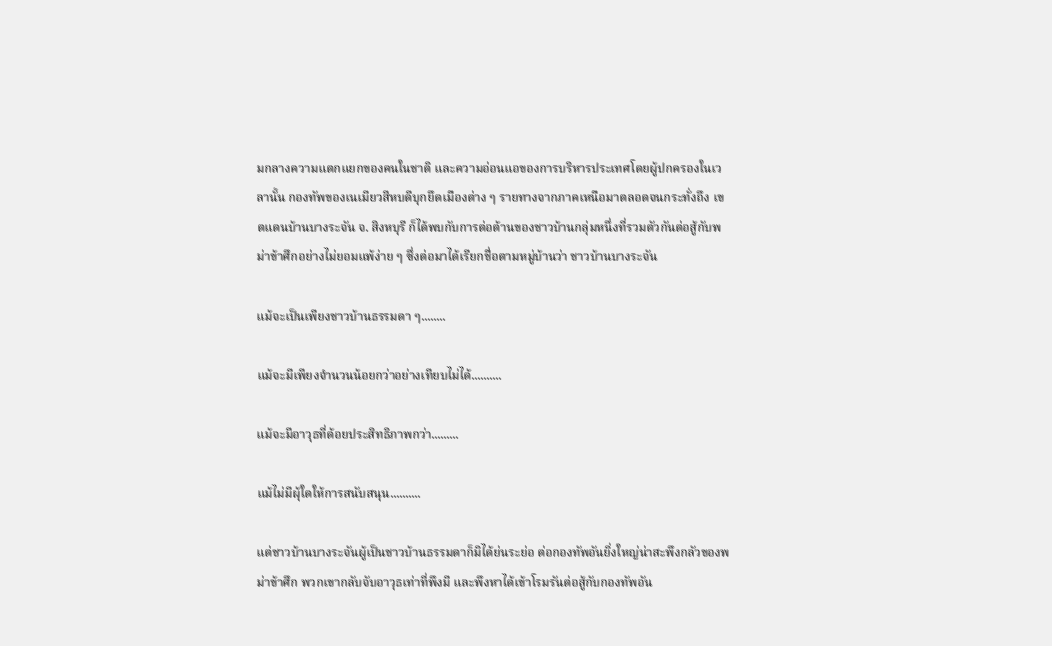มกลางความแตกแยกของคนในชาติ และความอ่อนแอของการบริหารประเทศโดยผู้ปกครองในเวลานั้น กองทัพของเนเมียวสีหบดีบุกยึดเมืองต่าง ๆ รายทางจากภาคเหนือมาตลอดจนกระทั่งถึง เขตแดนบ้านบางระจัน จ. สิงหบุรี ก็ได้พบกับการต่อต้านของชาวบ้านกลุ่มหนึ่งที่รวมตัวกันต่อสู้กับพม่าข้าศึกอย่างไม่ยอมแพ้ง่าย ๆ ซึ่งต่อมาได้เรียกชื่อตามหมู่บ้านว่า ชาวบ้านบางระจัน

แม้จะเป็นเพียงชาวบ้านธรรมดา ๆ........

แม้จะมีเพียงจำนวนน้อยกว่าอย่างเทียบไม่ได้..........

แม้จะมีอาวุธที่ด้อยประสิทธิภาพกว่า.........

แม้ไม่มีผุ้ใดให้การสนับสนุน..........

แต่ชาวบ้านบางระจันผู้เป็นชาวบ้านธรรมดาก็มิได้ย่นระย่อ ต่อกองทัพอันยิ่งใหญ่น่าสะพึงกลัวของพม่าข้าศึก พวกเขากลับจับอาวุธเท่าที่พึงมี และพึงหาได้เข้าโรมรันต่อสู้กับกองทัพอัน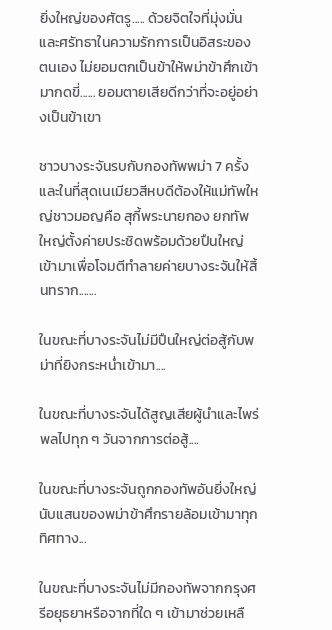ยิ่งใหญ่ของศัตรู..... ด้วยจิตใจที่มุ่งมั่นและศรัทธาในความรักการเป็นอิสระของตนเอง ไม่ยอมตกเป็นข้าให้พม่าข้าศึกเข้ามากดขี่...... ยอมตายเสียดีกว่าที่จะอยู่อย่างเป็นข้าเขา

ชาวบางระจันรบกับกองทัพพม่า 7 ครั้ง และในที่สุดเนเมียวสีหบดีต้องให้แม่ทัพใหญ่ชาวมอญคือ สุกี้พระนายกอง ยกทัพใหญ่ตั้งค่ายประชิดพร้อมด้วยปืนใหญ่เข้ามาเพื่อโจมตีทำลายค่ายบางระจันให้สิ้นทราก.......

ในขณะที่บางระจันไม่มีปืนใหญ่ต่อสู้กับพม่าที่ยิงกระหน่ำเข้ามา....

ในขณะที่บางระจันได้สูญเสียผู้นำและไพร่พลไปทุก ๆ วันจากการต่อสู้....

ในขณะที่บางระจันถูกกองทัพอันยิ่งใหญ่นับแสนของพม่าข้าศึกรายล้อมเข้ามาทุกทิศทาง...

ในขณะที่บางระจันไม่มีกองทัพจากกรุงศรีอยุธยาหรือจากที่ใด ๆ เข้ามาช่วยเหลื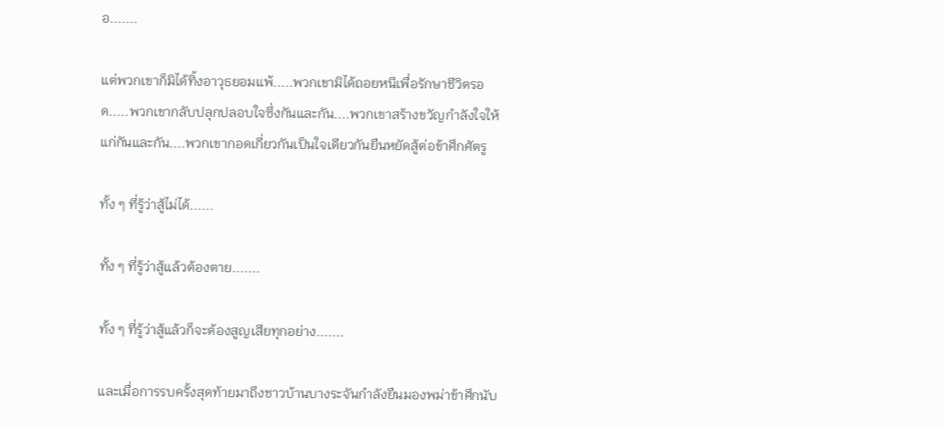อ.......

แต่พวกเขาก็มิได้ทิ้งอาวุธยอมแพ้.....พวกเขามิได้ถอยหนีเพื่อรักษาชีวิตรอด.....พวกเขากลับปลุกปลอบใจซึ่งกันและกัน....พวกเขาสร้างขวัญกำลังใจให้แก่กันและกัน....พวกเขากอดเกี่ยวกันเป็นใจเดียวกันยืนหยัดสู้ต่อข้าศึกศัตรู

ทั้ง ๆ ที่รู้ว่าสู้ไม่ได้......

ทั้ง ๆ ที่รู้ว่าสู้แล้วต้องตาย.......

ทั้ง ๆ ที่รู้ว่าสู้แล้วก็จะต้องสูญเสียทุกอย่าง.......

และเมื่อการรบครั้งสุดท้ายมาถึงชาวบ้านบางระจันกำลังยืนมองพม่าข้าศึกนับ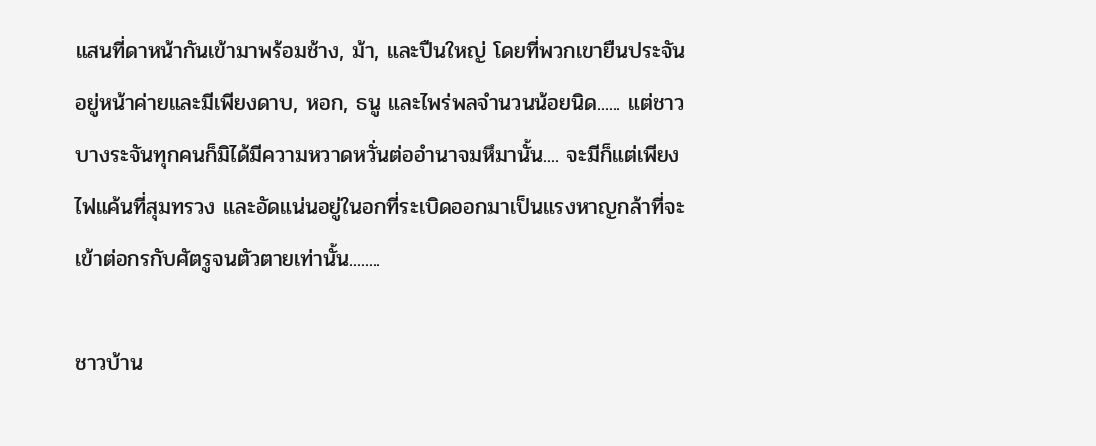แสนที่ดาหน้ากันเข้ามาพร้อมช้าง, ม้า, และปืนใหญ่ โดยที่พวกเขายืนประจันอยู่หน้าค่ายและมีเพียงดาบ, หอก, ธนู และไพร่พลจำนวนน้อยนิด...... แต่ชาวบางระจันทุกคนก็มิได้มีความหวาดหวั่นต่ออำนาจมหึมานั้น.... จะมีก็แต่เพียงไฟแค้นที่สุมทรวง และอัดแน่นอยู่ในอกที่ระเบิดออกมาเป็นแรงหาญกล้าที่จะเข้าต่อกรกับศัตรูจนตัวตายเท่านั้น........

ชาวบ้าน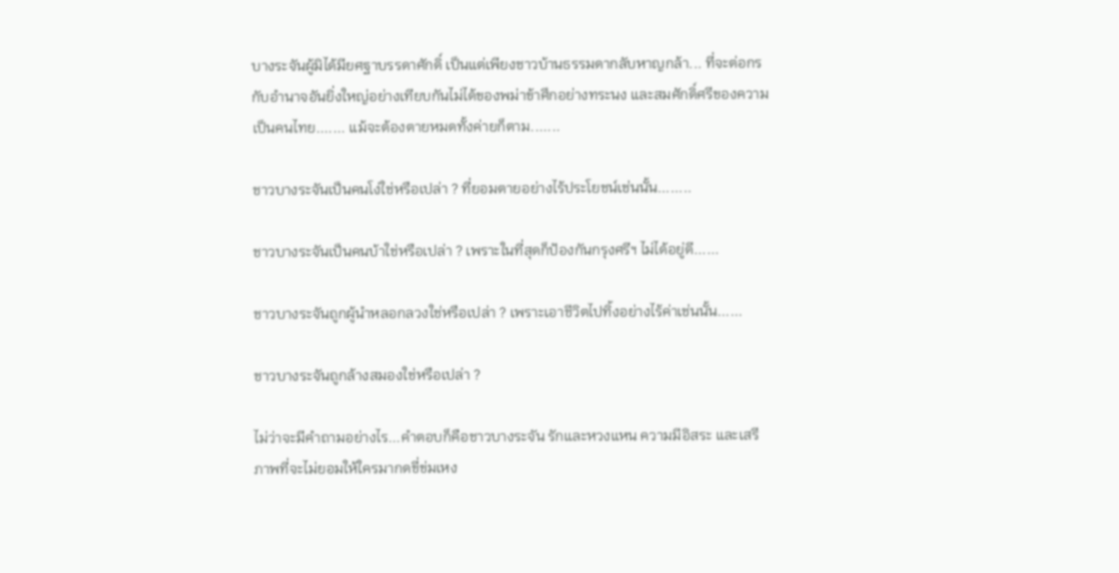บางระจันผู้มิได้มียศฐาบรรดาศักดิ์ เป็นแต่เพียงชาวบ้านธรรมดากลับหาญกล้า... ที่จะต่อกรกับอำนาจอันยิ่งใหญ่อย่างเทียบกันไม่ได้ของพม่าข้าศึกอย่างทระนง และสมศักดิ์ศรีของความเป็นคนไทย....... แม้จะต้องตายหมดทั้งค่ายก็ตาม.......

ชาวบางระจันเป็นคนโง่ใช่หรือเปล่า ? ที่ยอมตายอย่างไร้ประโยชน์เช่นนั้น........

ชาวบางระจันเป็นคนบ้าใช่หรือเปล่า ? เพราะในที่สุดก็ป้องกันกรุงศรีฯ ไม่ได้อยู่ดี......

ชาวบางระจันถูกผู้นำหลอกลวงใช่หรือเปล่า ? เพราะเอาชีวิตไปทิ้งอย่างไร้ค่าเช่นนั้น......

ชาวบางระจันถูกล้างสมองใช่หรือเปล่า ?

ไม่ว่าจะมีคำถามอย่างไร...คำตอบก็คือชาวบางระจัน รักและหวงแหน ความมีอิสระ และเสรีภาพที่จะไม่ยอมให้ใครมากดขี่ข่มเหง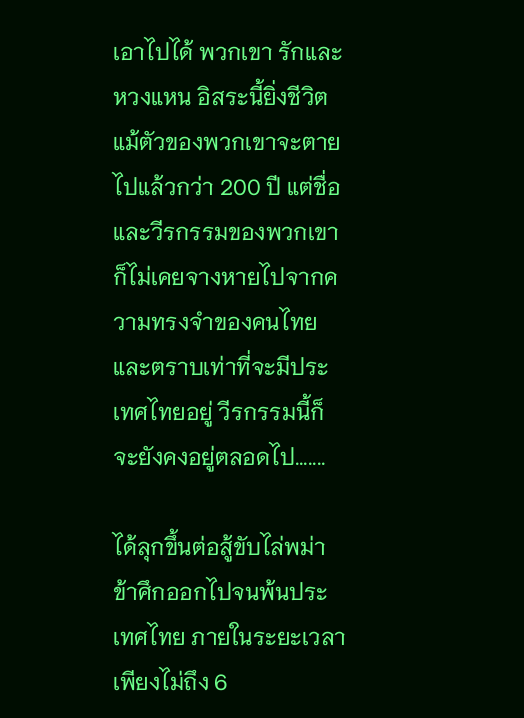เอาไปได้ พวกเขา รักและหวงแหน อิสระนี้ยิ่งชีวิต แม้ตัวของพวกเขาจะตายไปแล้วกว่า 200 ปี แต่ชื่อและวีรกรรมของพวกเขา ก็ไม่เคยจางหายไปจากความทรงจำของคนไทย และตราบเท่าที่จะมีประเทศไทยอยู่ วีรกรรมนี้ก็จะยังคงอยู่ตลอดไป.......

ได้ลุกขึ้นต่อสู้ขับไล่พม่าข้าศึกออกไปจนพ้นประเทศไทย ภายในระยะเวลาเพียงไม่ถึง 6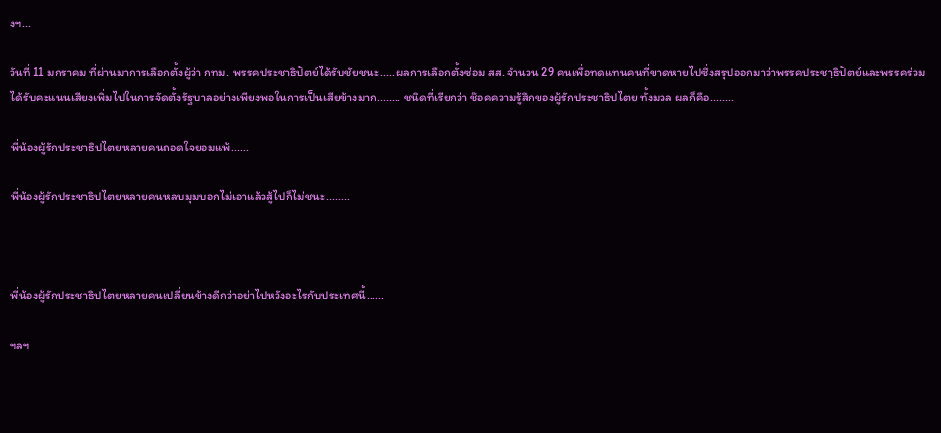งฯ...

วันที่ 11 มกราคม ที่ผ่านมาการเลือกตั้งผู้ว่า กทม. พรรคประชาธิปัตย์ได้รับชัยชนะ.....ผลการเลือกตั้งซ่อม สส. จำนวน 29 คนเพื่อทดแทนคนที่ขาดหายไปซึ่งสรุปออกมาว่าพรรคประชาฺธิปัตย์และพรรคร่วมได้รับคะแนนเสียงเพิ่มไปในการจัดตั้งรัฐบาลอย่างเพียงพอในการเป็นเสียข้างมาก........ ชนิดที่เรียกว่า ช๊อคความรู้สึกของผู้รักประชาธิปไตย ทั้งมวล ผลก็คือ........

พี่น้องผู้รักประชาธิปไตยหลายคนถอดใจยอมแพ้......

พี่น้องผู้รักประชาธิปไตยหลายคนหลบมุมบอกไม่เอาแล้วสู้ไปก็ไม่ชนะ........



พี่น้องผู้รักประชาธิปไตยหลายคนเปลี่ยนข้างดีกว่าอย่าไปหวังอะไรกับประเทศนี้......

ฯลฯ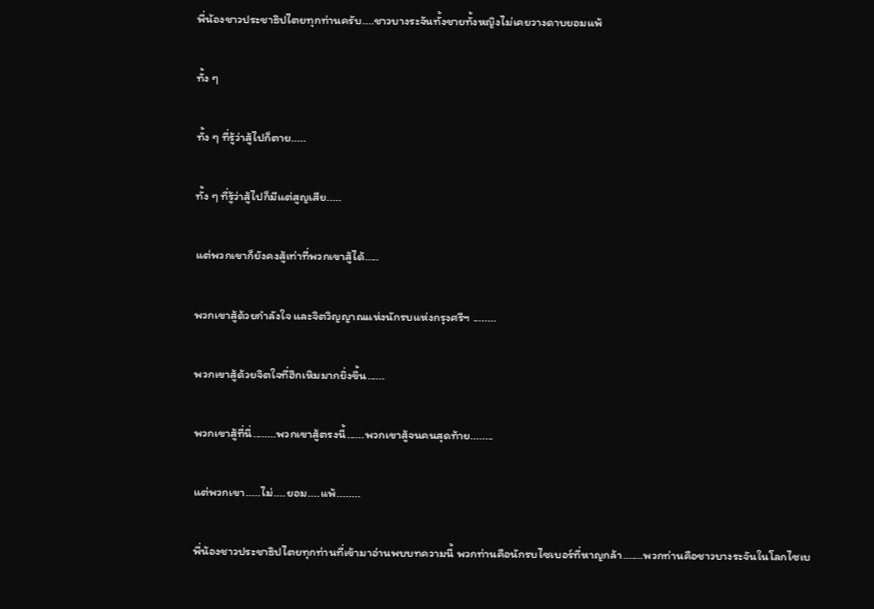พี่น้องชาวประชาธิปไตยทุกท่านครับ....ชาวบางระจันทั้งชายทั้งหญิงไม่เคยวางดาบยอมแพ้

ทั้ง ๆ

ทั้ง ๆ ที่รู้ว่าสู้ไปก็ตาย.....

ทั้ง ๆ ที่รู้ว่าสู้ไปก็มีแต่สูญเสีย.....

แต่พวกเขาก็ยังคงสู้เท่าที่พวกเขาสู้ได้.....

พวกเขาสู้ด้วยกำลังใจ และจิตวิญญาณแห่งนักรบแห่งกรุงศรีฯ ........

พวกเขาสู้ด้วยจิตใจที่ฮึกเหิมมากยิ่งขึ้น......

พวกเขาสู้ที่นี่........พวกเขาสู้ตรงนี้......พวกเขาสู้จนคนสุดท้าย........

แต่พวกเขา.....ไม่....ยอม....แพ้........

พี่น้องชาวประชาธิปไตยทุกท่านที่เข้ามาอ่านพบบทความนี้ พวกท่านคือนักรบไซเบอร์ที่หาญกล้า.......พวกท่านคือชาวบางระจันในโลกไซเบ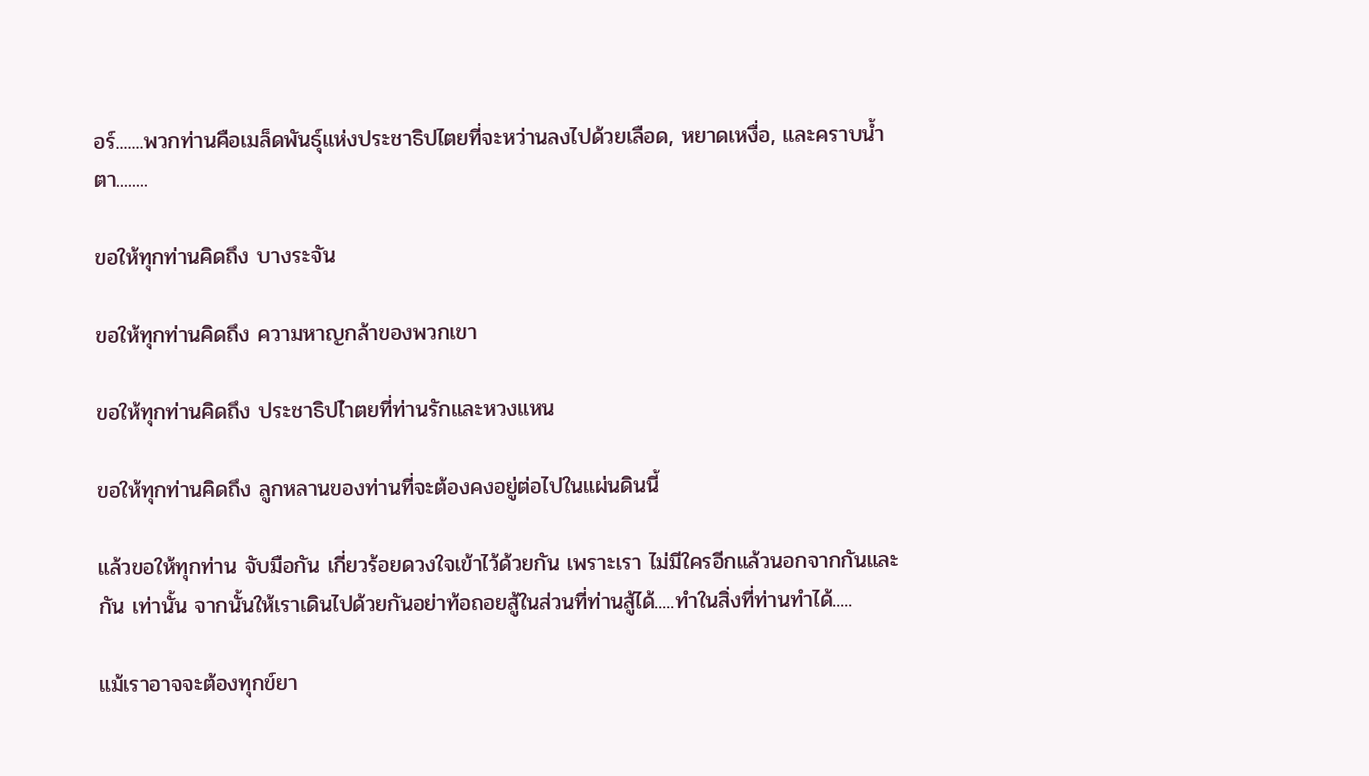อร์.......พวกท่านคือเมล็ดพันธุ์แห่งประชาธิปไตยที่จะหว่านลงไปด้วยเลือด, หยาดเหงื่อ, และคราบน้ำตา........

ขอให้ทุกท่านคิดถึง บางระจัน

ขอให้ทุกท่านคิดถึง ความหาญกล้าของพวกเขา

ขอให้ทุกท่านคิดถึง ประชาธิปไำตยที่ท่านรักและหวงแหน

ขอให้ทุกท่านคิดถึง ลูกหลานของท่านที่จะต้องคงอยู่ต่อไปในแผ่นดินนี้

แล้วขอให้ทุกท่าน จับมือกัน เกี่ยวร้อยดวงใจเข้าไว้ด้วยกัน เพราะเรา ไม่มีใครอีกแล้วนอกจากกันและกัน เท่านั้น จากนั้นให้เราเดินไปด้วยกันอย่าท้อถอยสู้ในส่วนที่ท่านสู้ได้.....ทำในสิ่งที่ท่านทำได้.....

แม้เราอาจจะต้องทุกข์ยา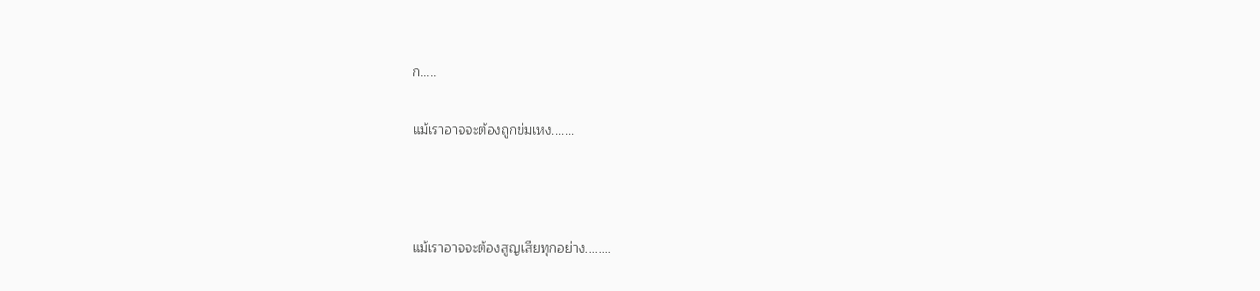ก.....

แม้เราอาจจะต้องถูกข่มเหง.......



แม้เราอาจจะต้องสูญเสียทุกอย่าง........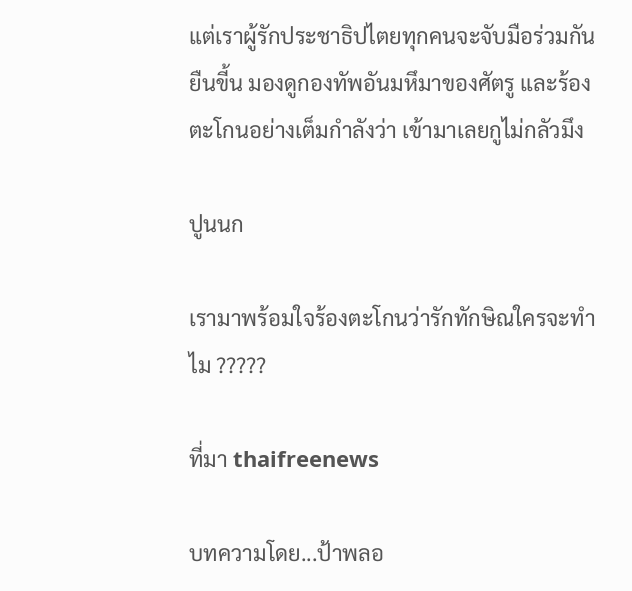แต่เราผู้รักประชาธิปไตยทุกคนจะจับมือร่วมกันยืนขี้น มองดูกองทัพอันมหึมาของศัตรู และร้องตะโกนอย่างเต็มกำลังว่า เข้ามาเลยกูไม่กลัวมึง

ปูนนก

เรามาพร้อมใจร้องตะโกนว่ารักทักษิณใครจะทำไม ?????

ที่มา thaifreenews

บทความโดย...ป้าพลอ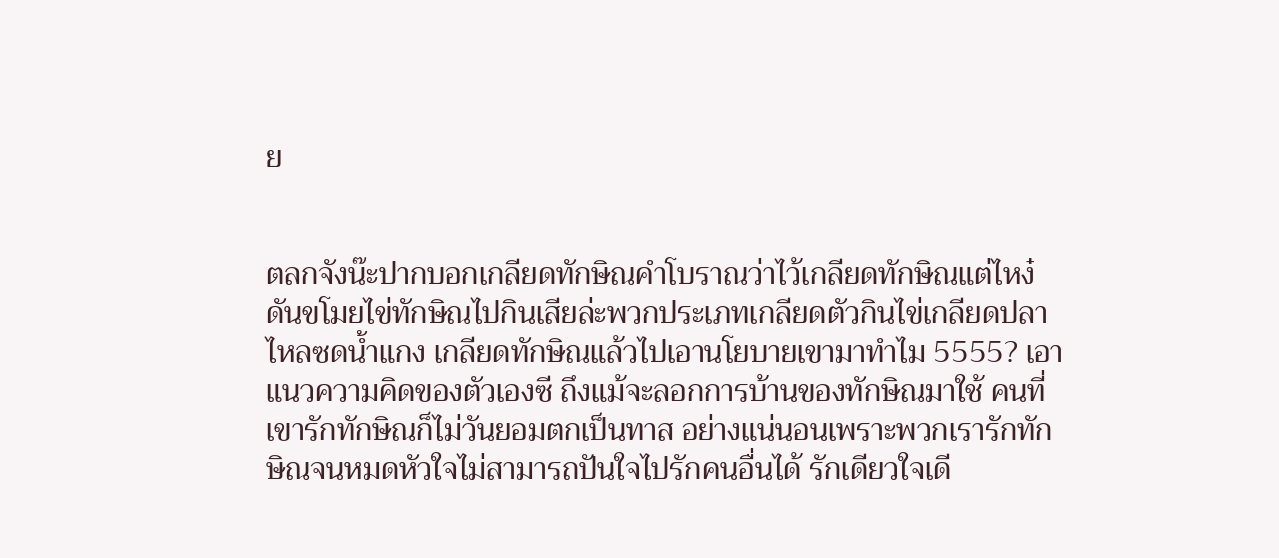ย


ตลกจังน๊ะปากบอกเกลียดทักษิณคำโบราณว่าไว้เกลียดทักษิณแต่ไหง๋ดันขโมยไข่ทักษิณไปกินเสียล่ะพวกประเภทเกลียดตัวกินไข่เกลียดปลาไหลซดน้ำแกง เกลียดทักษิณแล้วไปเอานโยบายเขามาทำไม 5555? เอาแนวความคิดของตัวเองซี ถึงแม้จะลอกการบ้านของทักษิณมาใช้ คนที่เขารักทักษิณก็ไม่วันยอมตกเป็นทาส อย่างแน่นอนเพราะพวกเรารักทักษิณจนหมดหัวใจไม่สามารถปันใจไปรักคนอื่นได้ รักเดียวใจเดี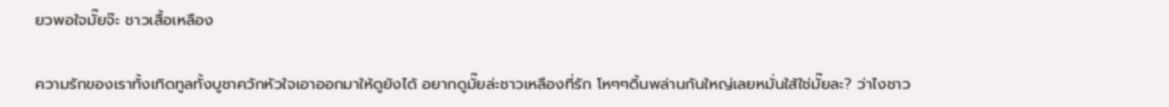ยวพอใจมั๊ยจ๊ะ ชาวเสื้อเหลือง

ความรักของเราทั้งเทิดทูลทั้งบูชาควักหัวใจเอาออกมาให้ดูยังได้ อยากดูมั๊ยล่ะชาวเหลืองที่รัก โหๆๆดิ้นพล่านกันใหญ่เลยหมั่นใส้ใช่มั๊ยละ? ว่าไงชาว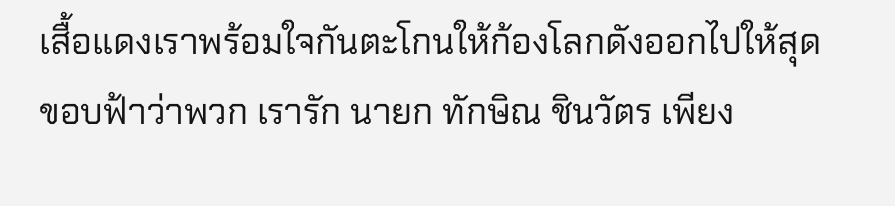เสื้อแดงเราพร้อมใจกันตะโกนให้ก้องโลกดังออกไปให้สุดขอบฟ้าว่าพวก เรารัก นายก ทักษิณ ชินวัตร เพียง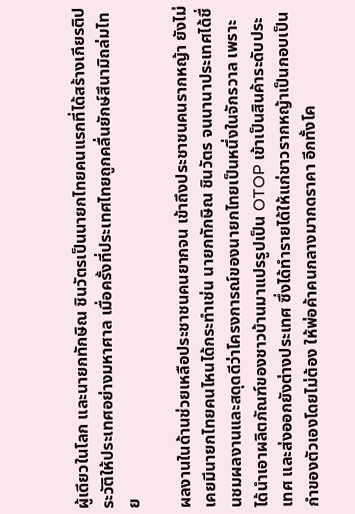ผู้เดียวในโลก และนายกทักษิณ ชินวัตรเป็นนายกไทยคนแรกที่ได้สร้างเกียรติประวัติให้ประเทศอย่างมหาศาล เมื่อครั้งที่ประเทศไทยถูกคลื่นยักษ์สึนามิถล่มไทย

ผลงานในด้านช่วยเหลือประชาชนคนยากจน เข้าถึงประชาชนคนรากหญ้า ยังไม่เคยมีนายกไทยคนไหนได้กระทำเช่น นายกทักษิณ ชินวัตร จนนานาประเทศได้ชื่นชมผลงานและสดุดดีว่าโครงการณ์ของนายกไทยเป็นหนึ่งในจักรวาล เพราะได้นำเอาผลิตภัณฑ์ของชาวบ้านมาแปรรูปเป็น OTOP เข้าเป็นสินค้าระดับประเทศ และส่งออกยังต่างประเทศ ซึ่งได้ทำรายได้ให้แก่ชาวรากหญ้าเป็นกอบเป็นกำของตัวเองโดยไม่ต้อง ให้พ่อค้าคนกลางมากดราคา อีกทั้งโค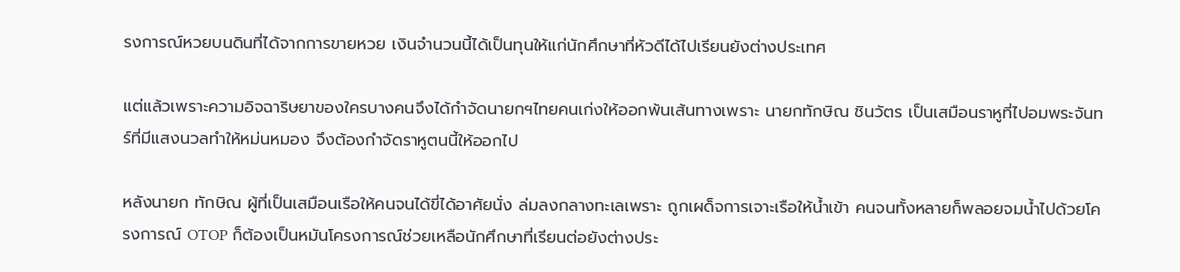รงการณ์หวยบนดินที่ได้จากการขายหวย เงินจำนวนนี้ได้เป็นทุนให้แก่นักศึกษาที่หัวดีได้ไปเรียนยังต่างประเทศ

แต่แล้วเพราะความอิจฉาริษยาของใครบางคนจึงได้กำจัดนายกฯไทยคนเก่งให้ออกพ้นเส้นทางเพราะ นายกทักษิณ ชินวัตร เป็นเสมือนราหูที่ไปอมพระจันทร์ที่มีแสงนวลทำให้หม่นหมอง จึงต้องกำจัดราหูตนนี้ให้ออกไป

หลังนายก ทักษิณ ผู้ที่เป็นเสมือนเรือให้คนจนได้ขี่ได้อาศัยนั่ง ล่มลงกลางทะเลเพราะ ถูกเผด็จการเจาะเรือให้น้ำเข้า คนจนทั้งหลายก็พลอยจมน้ำไปด้วยโครงการณ์ OTOP ก็ต้องเป็นหมันโครงการณ์ช่วยเหลือนักศึกษาที่เรียนต่อยังต่างประ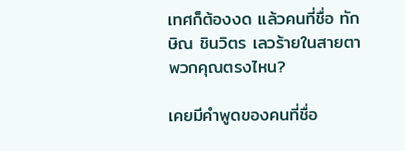เทศก็ต้องงด แล้วคนที่ชื่อ ทักษิณ ชินวิตร เลวร้ายในสายตาพวกคุณตรงไหน?

เคยมีคำพูดของคนที่ชื่อ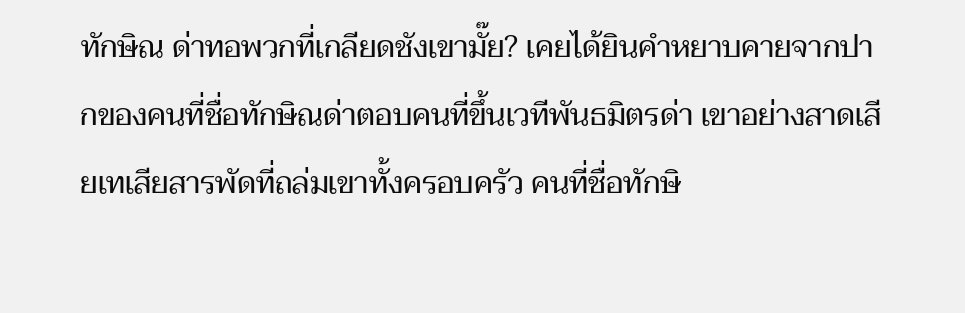ทักษิณ ด่าทอพวกที่เกลียดชังเขามั๊ย? เคยได้ยินคำหยาบคายจากปากของคนที่ชื่อทักษิณด่าตอบคนที่ขึ้นเวทีพันธมิตรด่า เขาอย่างสาดเสียเทเสียสารพัดที่ถล่มเขาทั้งครอบครัว คนที่ชื่อทักษิ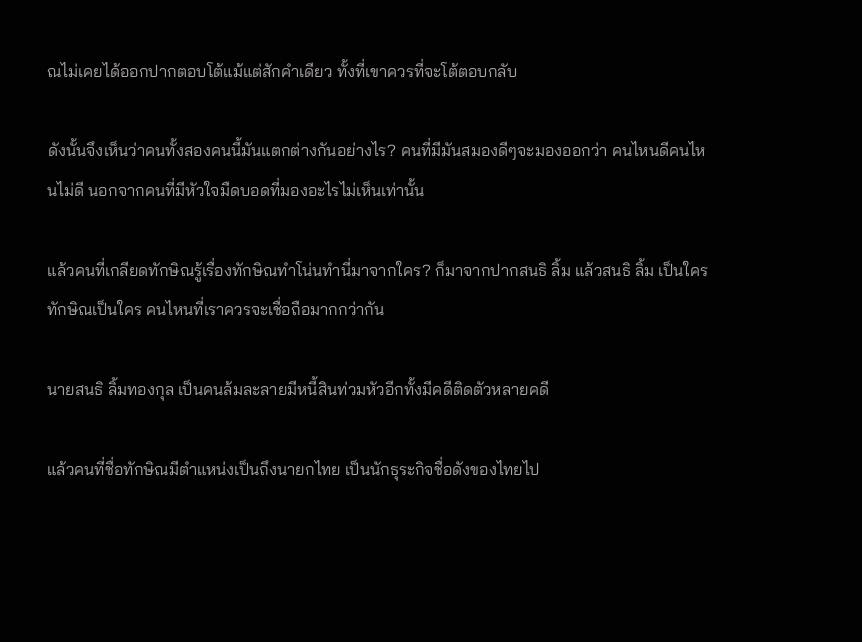ณไม่เคยได้ออกปากตอบโต้แม้แต่สักคำเดียว ทั้งที่เขาควรที่จะโต้ตอบกลับ

ดังนั้นจึงเห็นว่าคนทั้งสองคนนี้มันแตกต่างกันอย่างไร? คนที่มีมันสมองดีๆจะมองออกว่า คนไหนดีคนไหนไม่ดี นอกจากคนที่มีหัวใจมืดบอดที่มองอะไรไม่เห็นเท่านั้น

แล้วคนที่เกลียดทักษิณรู้เรื่องทักษิณทำโน่นทำนี่มาจากใคร? ก็มาจากปากสนธิ ลิ้ม แล้วสนธิ ลิ้ม เป็นใคร ทักษิณเป็นใคร คนไหนที่เราควรจะเชื่อถือมากกว่ากัน

นายสนธิ ลิ้มทองกุล เป็นคนล้มละลายมีหนี้สินท่วมหัวอีกทั้งมีคดีติดตัวหลายคดี

แล้วคนที่ชื่อทักษิณมีตำแหน่งเป็นถึงนายกไทย เป็นนักธุระกิจชื่อดังของไทยไป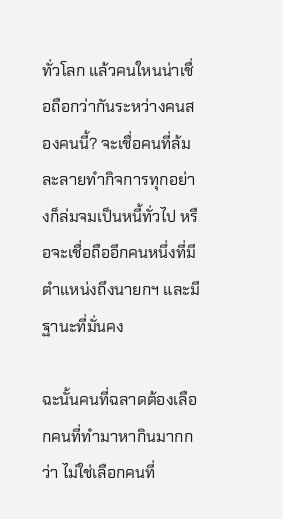ทั่วโลก แล้วคนใหนน่าเชื่อถือกว่ากันระหว่างคนสองคนนี้? จะเชื่อคนที่ล้มละลายทำกิจการทุกอย่างก็ล่มจมเป็นหนี้ทั่วไป หรือจะเชื่อถืออีกคนหนึ่งที่มีตำแหน่งถึงนายกฯ และมีฐานะที่มั่นคง

ฉะนั้นคนที่ฉลาดต้องเลือกคนที่ทำมาหากินมากกว่า ไม่ใช่เลือกคนที่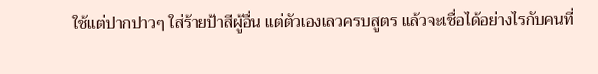ใช้แต่ปากปาวๆ ใส่ร้ายป้าสีผู้อื่น แต่ตัวเองเลวครบสูตร แล้วจะเชื่อได้อย่างไรกับคนที่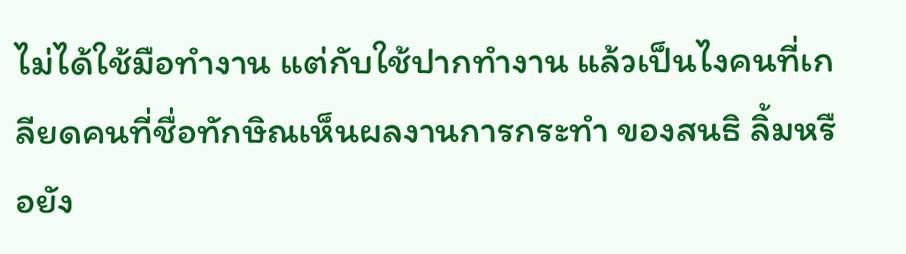ไม่ได้ใช้มือทำงาน แต่กับใช้ปากทำงาน แล้วเป็นไงคนที่เกลียดคนที่ชื่อทักษิณเห็นผลงานการกระทำ ของสนธิ ลิ้มหรือยัง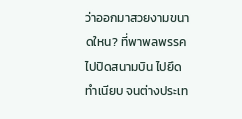ว่าออกมาสวยงามขนาดใหน? ที่พาพลพรรคไปปิดสนามบิน ไปยึดทำเนียบ จนต่างประเท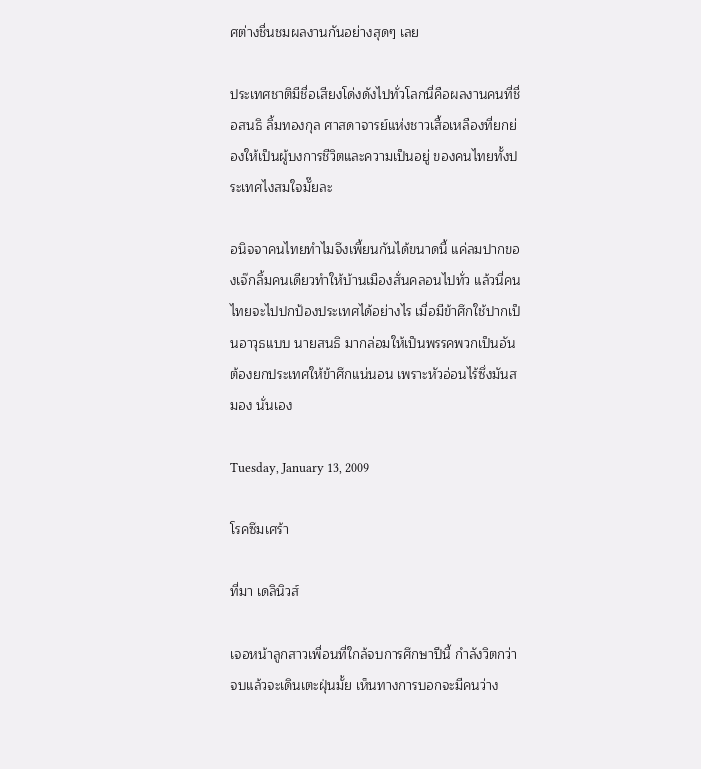ศต่างชื่นชมผลงานกันอย่างสุดๆ เลย

ประเทศชาติมีชื่อเสียงโด่งดังไปทั่วโลกนี่คือผลงานคนที่ชื่อสนธิ ลิ้มทองกุล ศาสดาจารย์แห่งชาวเสื้อเหลืองที่ยกย่องให้เป็นผู้บงการชีวิตและความเป็นอยู่ ของคนไทยทั้งประเทศไงสมใจมั๊ยละ

อนิจจาคนไทยทำไมจึงเพี้ยนกันได้ขนาดนี้ แค่ลมปากของเจ๊กลิ้มคนเดียวทำให้บ้านเมืองสั่นคลอนไปทั่ว แล้วนี่คนไทยจะไปปกป้องประเทศได้อย่างไร เมื่อมีข้าศึกใช้ปากเป็นอาวุธแบบ นายสนธิ มากล่อมให้เป็นพรรคพวกเป็นอันต้องยกประเทศให้ข้าศึกแน่นอน เพราะหัวอ่อนไร้ซึ่งมันสมอง นั่นเอง

Tuesday, January 13, 2009

โรคซึมเศร้า

ที่มา เดลินิวส์

เจอหน้าลูกสาวเพื่อนที่ใกล้จบการศึกษาปีนี้ กำลังวิตกว่า จบแล้วจะเดินเตะฝุ่นมั้ย เห็นทางการบอกจะมีคนว่าง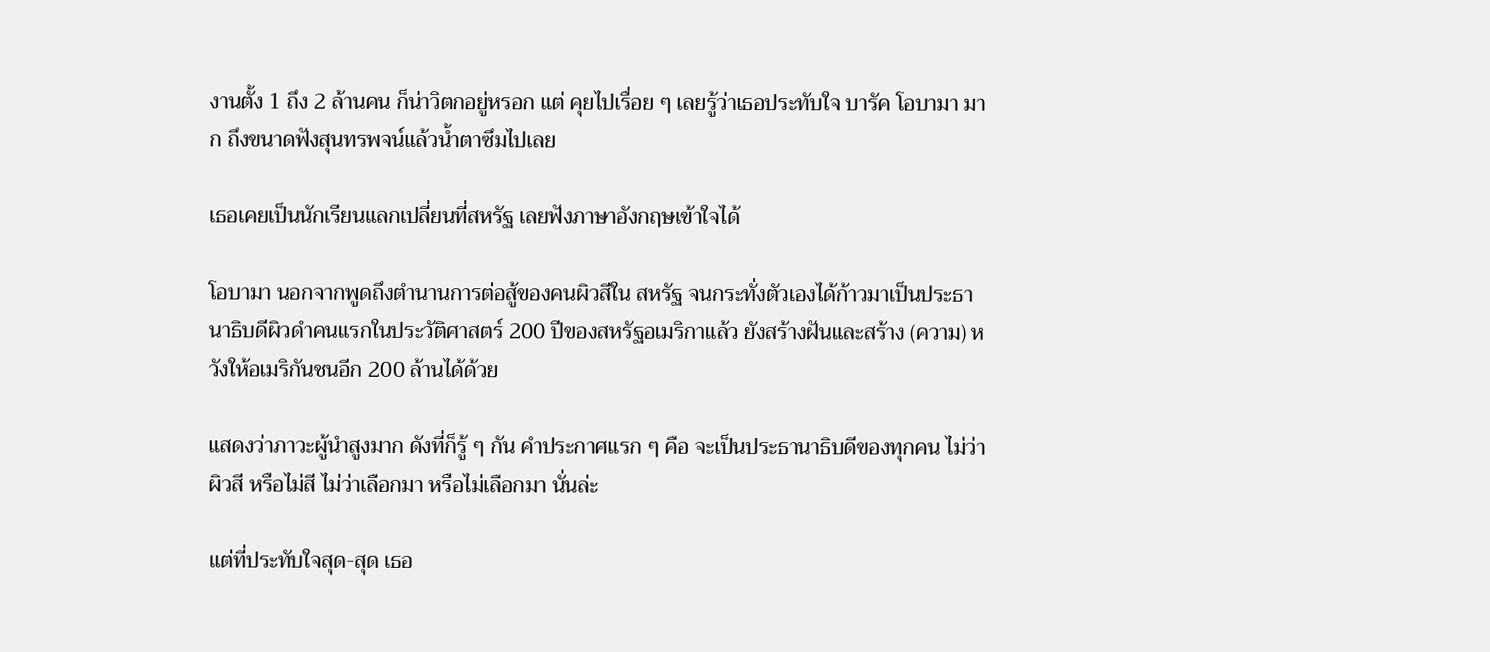งานตั้ง 1 ถึง 2 ล้านคน ก็น่าวิตกอยู่หรอก แต่ คุยไปเรื่อย ๆ เลยรู้ว่าเธอประทับใจ บารัค โอบามา มาก ถึงขนาดฟังสุนทรพจน์แล้วน้ำตาซึมไปเลย

เธอเคยเป็นนักเรียนแลกเปลี่ยนที่สหรัฐ เลยฟังภาษาอังกฤษเข้าใจได้

โอบามา นอกจากพูดถึงตำนานการต่อสู้ของคนผิวสีใน สหรัฐ จนกระทั่งตัวเองได้ก้าวมาเป็นประธานาธิบดีผิวดำคนแรกในประวัติศาสตร์ 200 ปีของสหรัฐอเมริกาแล้ว ยังสร้างฝันและสร้าง (ความ) หวังให้อเมริกันชนอีก 200 ล้านได้ด้วย

แสดงว่าภาวะผู้นำสูงมาก ดังที่ก็รู้ ๆ กัน คำประกาศแรก ๆ คือ จะเป็นประธานาธิบดีของทุกคน ไม่ว่าผิวสี หรือไม่สี ไม่ว่าเลือกมา หรือไม่เลือกมา นั่นล่ะ

แต่ที่ประทับใจสุด-สุด เธอ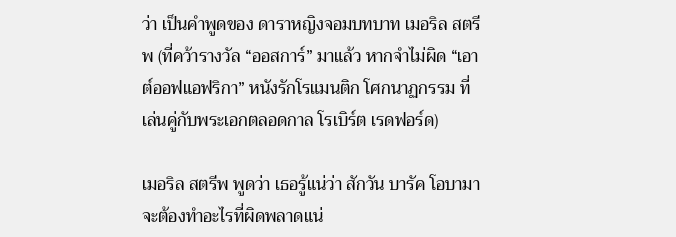ว่า เป็นคำพูดของ ดาราหญิงจอมบทบาท เมอริล สตรีพ (ที่คว้ารางวัล “ออสการ์” มาแล้ว หากจำไม่ผิด “เอาต์ออฟแอฟริกา” หนังรักโรแมนติก โศกนาฏกรรม ที่เล่นคู่กับพระเอกตลอดกาล โรเบิร์ต เรดฟอร์ด)

เมอริล สตรีพ พูดว่า เธอรู้แน่ว่า สักวัน บารัค โอบามา จะต้องทำอะไรที่ผิดพลาดแน่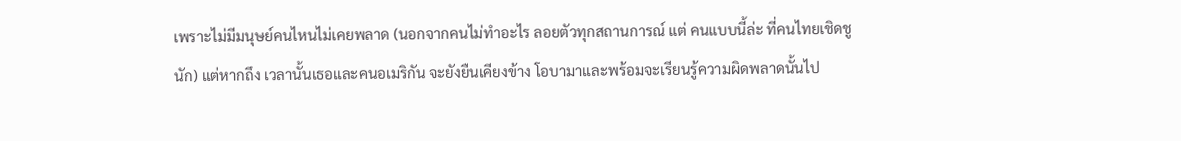เพราะไม่มีมนุษย์คนไหนไม่เคยพลาด (นอกจากคนไม่ทำอะไร ลอยตัวทุกสถานการณ์ แต่ คนแบบนี้ล่ะ ที่คนไทยเชิดชูนัก) แต่หากถึง เวลานั้นเธอและคนอเมริกัน จะยังยืนเคียงข้าง โอบามาและพร้อมจะเรียนรู้ความผิดพลาดนั้นไป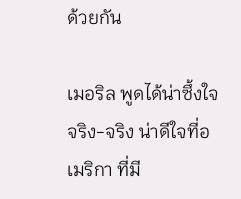ด้วยกัน

เมอริล พูดได้น่าซึ้งใจจริง-จริง น่าดีใจที่อเมริกา ที่มี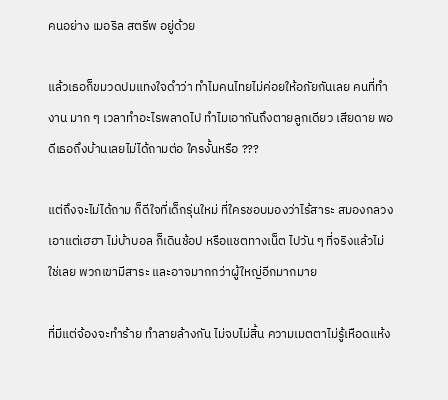คนอย่าง เมอริล สตรีพ อยู่ด้วย

แล้วเธอก็ขมวดปมแทงใจดำว่า ทำไมคนไทยไม่ค่อยให้อภัยกันเลย คนที่ทำงาน มาก ๆ เวลาทำอะไรพลาดไป ทำไมเอากันถึงตายลูกเดียว เสียดาย พอดีเธอถึงบ้านเลยไม่ได้ถามต่อ ใครงั้นหรือ ???

แต่ถึงจะไม่ได้ถาม ก็ดีใจที่เด็กรุ่นใหม่ ที่ใครชอบมองว่าไร้สาระ สมองกลวง เอาแต่เฮฮา ไม่บ้าบอล ก็เดินช้อป หรือแชตทางเน็ต ไปวัน ๆ ที่จริงแล้วไม่ใช่เลย พวกเขามีสาระ และอาจมากกว่าผู้ใหญ่อีกมากมาย

ที่มีแต่จ้องจะทำร้าย ทำลายล้างกัน ไม่จบไม่สิ้น ความเมตตาไม่รู้เหือดแห้ง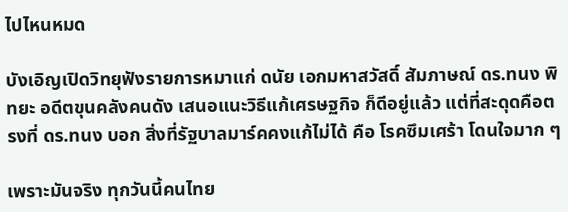ไปไหนหมด

บังเอิญเปิดวิทยุฟังรายการหมาแก่ ดนัย เอกมหาสวัสดิ์ สัมภาษณ์ ดร.ทนง พิทยะ อดีตขุนคลังคนดัง เสนอแนะวิธีแก้เศรษฐกิจ ก็ดีอยู่แล้ว แต่ที่สะดุดคือตรงที่ ดร.ทนง บอก สิ่งที่รัฐบาลมาร์คคงแก้ไม่ได้ คือ โรคซึมเศร้า โดนใจมาก ๆ

เพราะมันจริง ทุกวันนี้คนไทย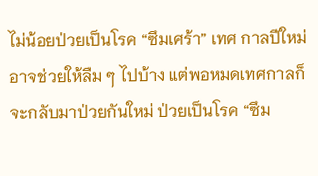ไม่น้อยป่วยเป็นโรค “ซึมเศร้า” เทศ กาลปีใหม่อาจช่วยให้ลืม ๆ ไปบ้าง แต่พอหมดเทศกาลก็จะกลับมาป่วยกันใหม่ ป่วยเป็นโรค “ซึม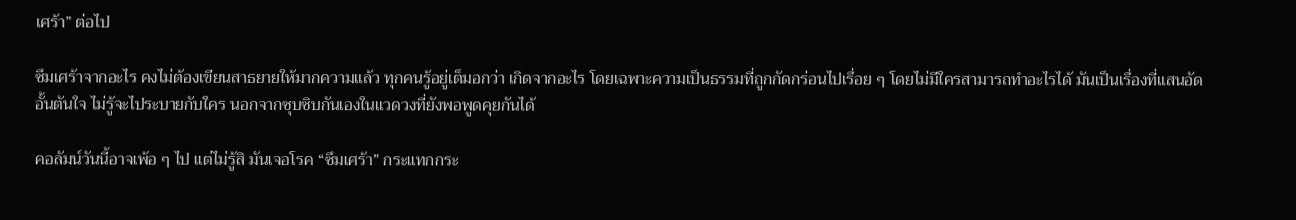เศร้า” ต่อไป

ซึมเศร้าจากอะไร คงไม่ต้องเขียนสาธยายให้มากความแล้ว ทุกคนรู้อยู่เต็มอกว่า เกิดจากอะไร โดยเฉพาะความเป็นธรรมที่ถูกกัดกร่อนไปเรื่อย ๆ โดยไม่มีใครสามารถทำอะไรได้ มันเป็นเรื่องที่แสนอัดอั้นตันใจ ไม่รู้จะไประบายกับใคร นอกจากซุบซิบกันเองในแวดวงที่ยังพอพูดคุยกันได้

คอลัมน์วันนี้อาจเพ้อ ๆ ไป แต่ไม่รู้สิ มันเจอโรค “ซึมเศร้า” กระแทกกระ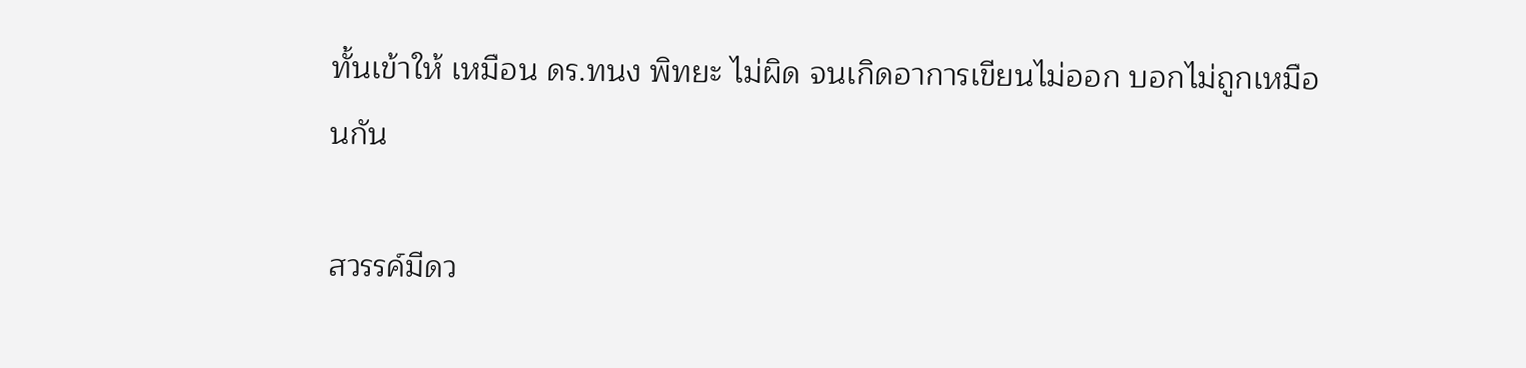ทั้นเข้าให้ เหมือน ดร.ทนง พิทยะ ไม่ผิด จนเกิดอาการเขียนไม่ออก บอกไม่ถูกเหมือนกัน

สวรรค์มีดว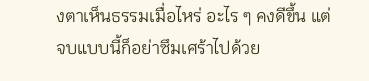งตาเห็นธรรมเมื่อไหร่ อะไร ๆ คงดีขึ้น แต่จบแบบนี้ก็อย่าซึมเศร้าไปด้วย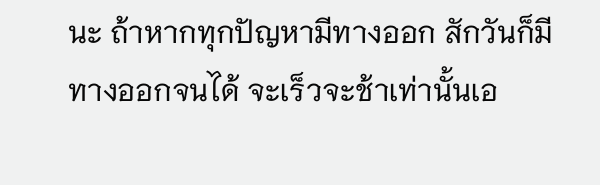นะ ถ้าหากทุกปัญหามีทางออก สักวันก็มีทางออกจนได้ จะเร็วจะช้าเท่านั้นเอ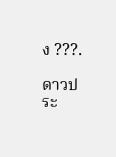ง ???.

ดาวประ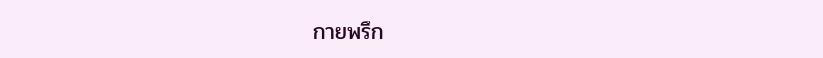กายพรึก